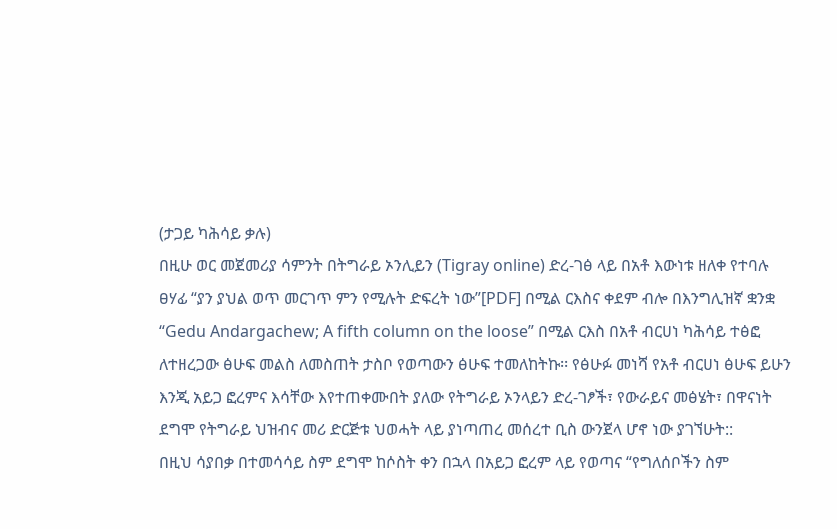(ታጋይ ካሕሳይ ቃሉ)
በዚሁ ወር መጀመሪያ ሳምንት በትግራይ ኦንሊይን (Tigray online) ድረ-ገፅ ላይ በአቶ እውነቱ ዘለቀ የተባሉ ፀሃፊ “ያን ያህል ወጥ መርገጥ ምን የሚሉት ድፍረት ነው”[PDF] በሚል ርእስና ቀደም ብሎ በእንግሊዝኛ ቋንቋ “Gedu Andargachew; A fifth column on the loose” በሚል ርእስ በአቶ ብርሀነ ካሕሳይ ተፅፎ ለተዘረጋው ፅሁፍ መልስ ለመስጠት ታስቦ የወጣውን ፅሁፍ ተመለከትኩ፡፡ የፅሁፉ መነሻ የአቶ ብርሀነ ፅሁፍ ይሁን እንጂ አይጋ ፎረምና እሳቸው እየተጠቀሙበት ያለው የትግራይ ኦንላይን ድረ-ገፆች፣ የውራይና መፅሄት፣ በዋናነት ደግሞ የትግራይ ህዝብና መሪ ድርጅቱ ህወሓት ላይ ያነጣጠረ መሰረተ ቢስ ውንጀላ ሆኖ ነው ያገኘሁት::
በዚህ ሳያበቃ በተመሳሳይ ስም ደግሞ ከሶስት ቀን በኋላ በአይጋ ፎረም ላይ የወጣና “የግለሰቦችን ስም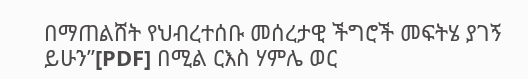በማጠልሸት የህብረተሰቡ መሰረታዊ ችግሮች መፍትሄ ያገኝ ይሁን”[PDF] በሚል ርእስ ሃምሌ ወር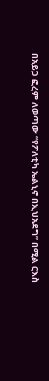በአይጋ ፎረም ለወጣው “የፖለቲካ ኤልኒኖ በኢህአደግ” በሚል ርእስ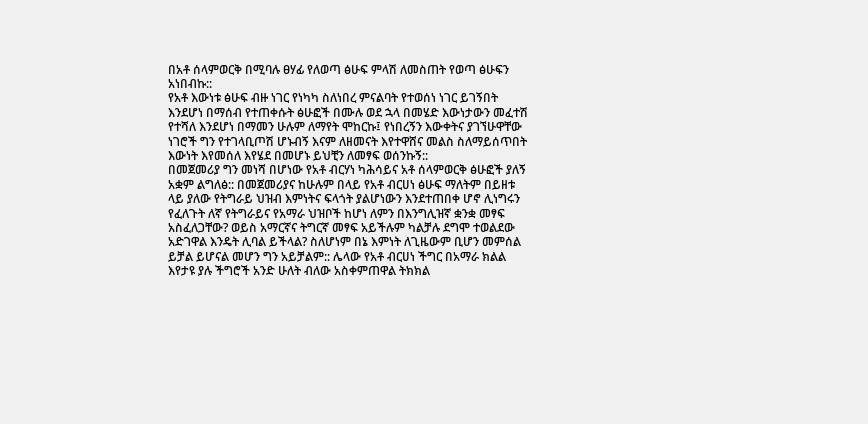በአቶ ሰላምወርቅ በሚባሉ ፀሃፊ የለወጣ ፅሁፍ ምላሽ ለመስጠት የወጣ ፅሁፍን አነበብኩ::
የአቶ እውነቱ ፅሁፍ ብዙ ነገር የነካካ ስለነበረ ምናልባት የተወሰነ ነገር ይገኝበት እንደሆነ በማሰብ የተጠቀሱት ፅሁፎች በሙሉ ወደ ኋላ በመሄድ እውነታውን መፈተሽ የተሻለ እንደሆነ በማመን ሁሉም ለማየት ሞከርኩ፤ የነበረኝን እውቀትና ያገኘሁዋቸው ነገሮች ግን የተገላቢጦሽ ሆኑብኝ እናም ለዘመናት እየተዋሸና መልስ ስለማይሰጥበት እውነት እየመሰለ እየሄደ በመሆኑ ይህቺን ለመፃፍ ወሰንኩኝ::
በመጀመሪያ ግን መነሻ በሆነው የአቶ ብርሃነ ካሕሳይና አቶ ሰላምወርቅ ፅሁፎች ያለኝ አቋም ልግለፅ:: በመጀመሪያና ከሁሉም በላይ የአቶ ብርሀነ ፅሁፍ ማለትም በይዘቱ ላይ ያለው የትግራይ ህዝብ እምነትና ፍላጎት ያልሆነውን እንደተጠበቀ ሆኖ ሊነግሩን የፈለጉት ለኛ የትግራይና የአማራ ህዝቦች ከሆነ ለምን በእንግሊዝኛ ቋንቋ መፃፍ አስፈለጋቸው? ወይስ አማርኛና ትግርኛ መፃፍ አይችሉም ካልቻሉ ደግሞ ተወልደው አድገዋል እንዴት ሊባል ይችላል? ስለሆነም በኔ እምነት ለጊዜውም ቢሆን መምሰል ይቻል ይሆናል መሆን ግን አይቻልም:: ሌላው የአቶ ብርሀነ ችግር በአማራ ክልል እየታዩ ያሉ ችግሮች አንድ ሁለት ብለው አስቀምጠዋል ትክክል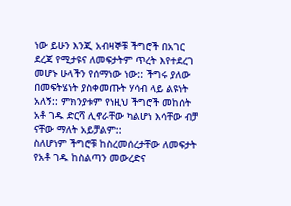ነው ይሁን እንጂ አብዛኞቹ ችግሮች በአገር ደረጃ የሚታዩና ለመፍታትም ጥረት እየተደረገ መሆኑ ሁላችን የሰማነው ነው:: ችግሩ ያለው በመፍትሄነት ያስቀመጡት ሃሳብ ላይ ልዩነት አለኝ:: ምክንያቱም የነዚህ ችግሮች መከሰት አቶ ገዱ ድርሻ ሊኖራቸው ካልሆነ እሳቸው ብቻ ናቸው ማለት አይቻልም::
ስለሆነም ችግሮቹ ከስረመሰረታቸው ለመፍታት የአቶ ገዱ ከስልጣን መውረድና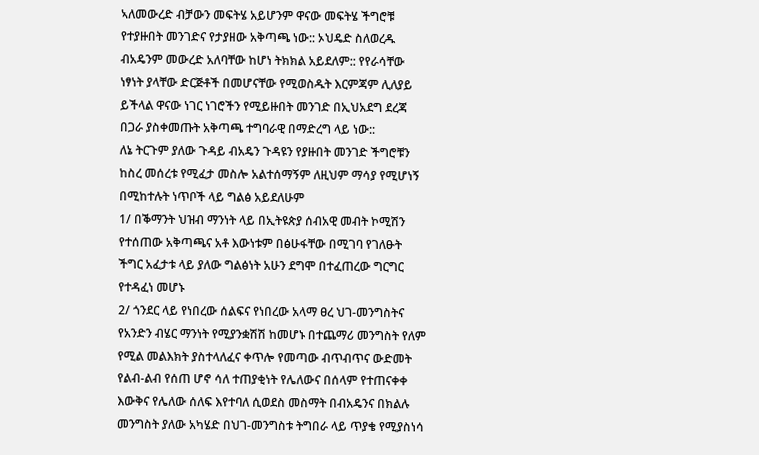ኣለመውረድ ብቻውን መፍትሄ አይሆንም ዋናው መፍትሄ ችግሮቹ የተያዙበት መንገድና የታያዘው አቅጣጫ ነው:: ኦህዴድ ስለወረዱ ብአዴንም መውረድ አለባቸው ከሆነ ትክክል አይደለም:: የየራሳቸው ነፃነት ያላቸው ድርጅቶች በመሆናቸው የሚወስዱት እርምጃም ሊለያይ ይችላል ዋናው ነገር ነገሮችን የሚይዙበት መንገድ በኢህአደግ ደረጃ በጋራ ያስቀመጡት አቅጣጫ ተግባራዊ በማድረግ ላይ ነው::
ለኔ ትርጉም ያለው ጉዳይ ብአዴን ጉዳዩን የያዙበት መንገድ ችግሮቹን ከስረ መሰረቱ የሚፈታ መስሎ አልተሰማኝም ለዚህም ማሳያ የሚሆነኝ በሚከተሉት ነጥቦች ላይ ግልፅ አይደለሁም
1/ በቕማንት ህዝብ ማንነት ላይ በኢትዩጵያ ሰብአዊ መብት ኮሚሽን የተሰጠው አቅጣጫና አቶ እውነቱም በፅሁፋቸው በሚገባ የገለፁት ችግር አፈታቱ ላይ ያለው ግልፅነት አሁን ደግሞ በተፈጠረው ግርግር የተዳፈነ መሆኑ
2/ ጎንደር ላይ የነበረው ሰልፍና የነበረው አላማ ፀረ ህገ-መንግስትና የአንድን ብሄር ማንነት የሚያንቋሽሽ ከመሆኑ በተጨማሪ መንግስት የለም የሚል መልእክት ያስተላለፈና ቀጥሎ የመጣው ብጥብጥና ውድመት የልብ-ልብ የሰጠ ሆኖ ሳለ ተጠያቂነት የሌለውና በሰላም የተጠናቀቀ እውቅና የሌለው ሰለፍ እየተባለ ሲወደስ መስማት በብአዴንና በክልሉ መንግስት ያለው አካሄድ በህገ-መንግስቱ ትግበራ ላይ ጥያቄ የሚያስነሳ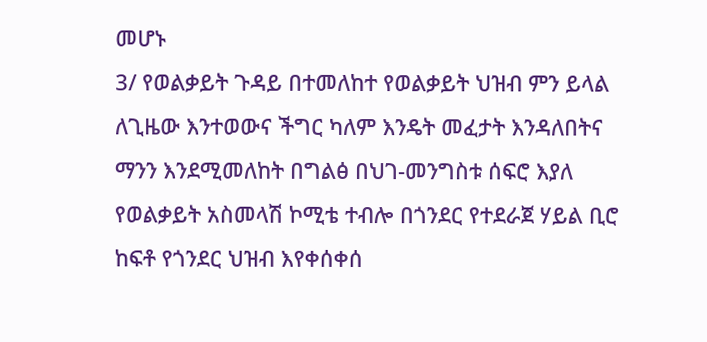መሆኑ
3/ የወልቃይት ጉዳይ በተመለከተ የወልቃይት ህዝብ ምን ይላል ለጊዜው እንተወውና ችግር ካለም እንዴት መፈታት እንዳለበትና ማንን እንደሚመለከት በግልፅ በህገ-መንግስቱ ሰፍሮ እያለ የወልቃይት አስመላሽ ኮሚቴ ተብሎ በጎንደር የተደራጀ ሃይል ቢሮ ከፍቶ የጎንደር ህዝብ እየቀሰቀሰ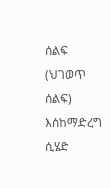ሰልፍ (ህገወጥ ሰልፍ) እስከማድረግ ሲሄድ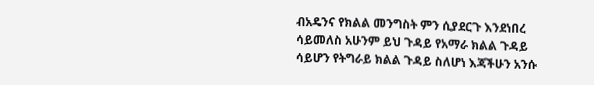ብአዴንና የክልል መንግስት ምን ሲያደርጉ እንደነበረ ሳይመለስ አሁንም ይህ ጉዳይ የአማራ ክልል ጉዳይ ሳይሆን የትግራይ ክልል ጉዳይ ስለሆነ እጃችሁን አንሱ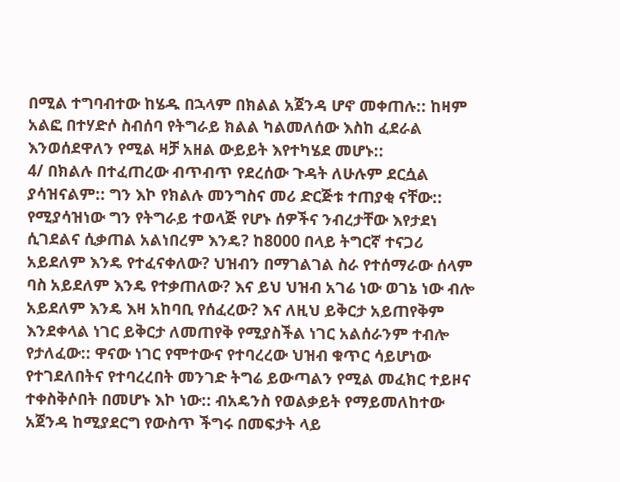በሚል ተግባብተው ከሄዱ በኋላም በክልል አጀንዳ ሆኖ መቀጠሉ:: ከዛም አልፎ በተሃድሶ ስብሰባ የትግራይ ክልል ካልመለሰው እስከ ፈደራል እንወሰደዋለን የሚል ዛቻ አዘል ውይይት እየተካሄደ መሆኑ::
4/ በክልሉ በተፈጠረው ብጥብጥ የደረሰው ጉዳት ለሁሉም ደርሷል ያሳዝናልም:: ግን እኮ የክልሉ መንግስና መሪ ድርጅቱ ተጠያቂ ናቸው:: የሚያሳዝነው ግን የትግራይ ተወላጅ የሆኑ ሰዎችና ንብረታቸው እየታደነ ሲገደልና ሲቃጠል አልነበረም እንዴ? ከ8000 በላይ ትግርኛ ተናጋሪ አይደለም እንዴ የተፈናቀለው? ህዝብን በማገልገል ስራ የተሰማራው ሰላም ባስ አይደለም እንዴ የተቃጠለው? እና ይህ ህዝብ አገሬ ነው ወገኔ ነው ብሎ አይደለም እንዴ እዛ አከባቢ የሰፈረው? እና ለዚህ ይቅርታ አይጠየቅም እንደቀላል ነገር ይቅርታ ለመጠየቅ የሚያስችል ነገር አልሰራንም ተብሎ የታለፈው:: ዋናው ነገር የሞተውና የተባረረው ህዝብ ቁጥር ሳይሆነው የተገደለበትና የተባረረበት መንገድ ትግሬ ይውጣልን የሚል መፈክር ተይዞና ተቀስቅሶበት በመሆኑ እኮ ነው:: ብአዴንስ የወልቃይት የማይመለከተው አጀንዳ ከሚያደርግ የውስጥ ችግሩ በመፍታት ላይ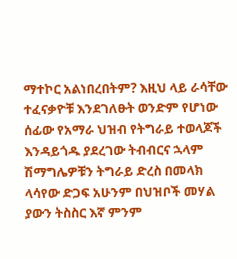ማተኮር አልነበረበትም? እዚህ ላይ ራሳቸው ተፈናቃዮቹ እንደገለፁት ወንድም የሆነው ሰፊው የአማራ ህዝብ የትግራይ ተወላጆች እንዳይጎዱ ያደረገው ትብብርና ኋላም ሽማግሌዎቹን ትግራይ ድረስ በመላክ ላሳየው ድጋፍ አሁንም በህዝቦች መሃል ያውን ትስስር እኛ ምንም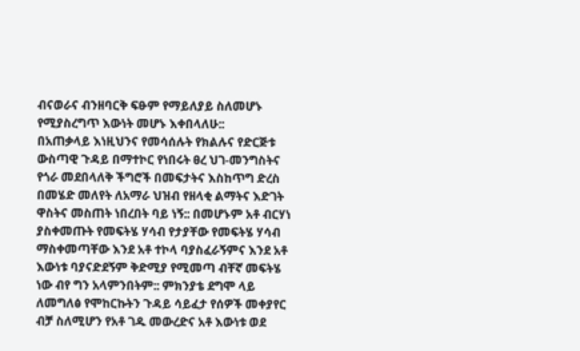ብናወራና ብንዘባርቅ ፍፁም የማይለያይ ስለመሆኑ የሚያስረግጥ እውነት መሆኑ እቀበላለሁ::
በአጠቃላይ እነዚህንና የመሳሰሉት የክልሉና የድርጅቱ ውስጣዊ ጉዳይ በማተኮር የነበሩት ፀረ ህገ-መንግስትና የጎራ መደበላለቅ ችግሮች በመፍታትና እስከጥግ ድረስ በመሄድ መለየት ለአማራ ህዝብ የዘላቂ ልማትና እድገት ዋስትና መስጠት ነበረበት ባይ ነኝ:: በመሆኑም አቶ ብርሃነ ያስቀመጡት የመፍትሄ ሃሳብ የታያቸው የመፍትሄ ሃሳብ ማስቀመጣቸው እንደ አቶ ተኮላ ባያስፈራኝምና እንደ አቶ እውነቱ ባያናድደኝም ቅድሚያ የሚመጣ ብቸኛ መፍትሄ ነው ብየ ግን አላምንበትም:: ምክንያቴ ደግሞ ላይ ለመግለፅ የሞከርኩትን ጉዳይ ሳይፈታ የሰዎች መቀያየር ብቻ ስለሚሆን የአቶ ገዱ መውረድና አቶ እውነቱ ወደ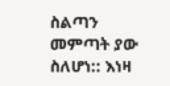ስልጣን መምጣት ያው ስለሆነ:: እነዛ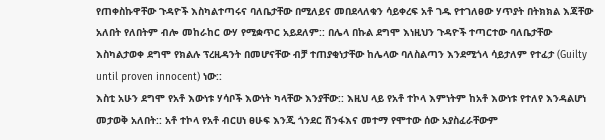የጠቀስኩዋቸው ጉዳዮች እስካልተጣሩና ባለቤታቸው በሚለይና መበደላለቁን ሳይቀረፍ አቶ ገዱ የተገለፀው ሃጥያት በትክክል እጃቸው አለበት የለበትም ብሎ መከራከር ውሃ የሚቋጥር አይደለም:: በሌላ በኩል ደግሞ እነዚህን ጉዳዮች ተጣርተው ባለቤታቸው እስካልታወቀ ደግሞ የክልሉ ፕረዚዳንት በመሆናቸው ብቻ ተጠያቂነታቸው ከሌላው ባለስልጣን እንደሚጎላ ሳይታለም የተፈታ (Guilty until proven innocent) ነው::
እስቲ አሁን ደግሞ የአቶ እውነቱ ሃሳቦች እውነት ካላቸው እንያቸው:: እዚህ ላይ የአቶ ተኮላ እምነትም ከአቶ እውነቱ የተለየ እንዳልሆነ መታወቅ አለበት:: አቶ ተኮላ የአቶ ብርሀነ ፀሁፍ እንጂ ጎንደር ሽንፋእና መተማ የሞተው ሰው አያስፈራቸውም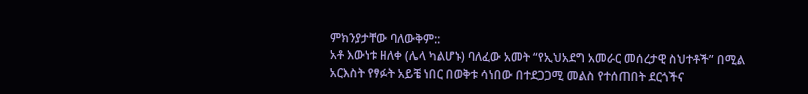ምክንያታቸው ባለውቅም::
አቶ እውነቱ ዘለቀ (ሌላ ካልሆኑ) ባለፈው አመት “የኢህአደግ አመራር መሰረታዊ ስህተቶች” በሚል አርእስት የፃፉት አይቼ ነበር በወቅቱ ሳነበው በተደጋጋሚ መልስ የተሰጠበት ደርጎችና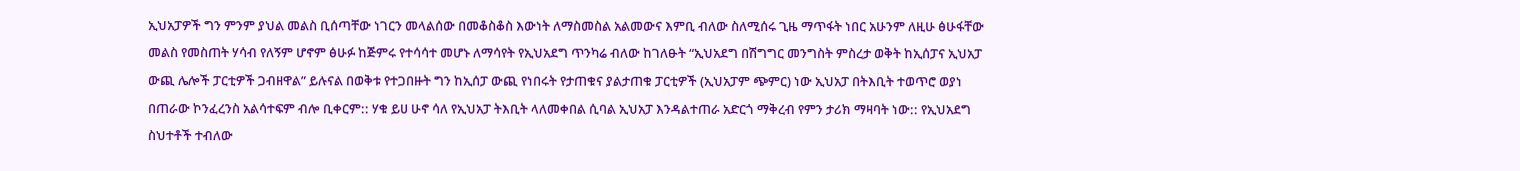ኢህአፓዎች ግን ምንም ያህል መልስ ቢሰጣቸው ነገርን መላልሰው በመቆስቆስ እውነት ለማስመስል አልመውና እምቢ ብለው ስለሚሰሩ ጊዜ ማጥፋት ነበር አሁንም ለዚሁ ፅሁፋቸው መልስ የመስጠት ሃሳብ የለኝም ሆኖም ፅሁፉ ከጅምሩ የተሳሳተ መሆኑ ለማሳየት የኢህአደግ ጥንካሬ ብለው ከገለፁት “ኢህአደግ በሽግግር መንግስት ምስረታ ወቅት ከኢሰፓና ኢህአፓ ውጪ ሌሎች ፓርቲዎች ጋብዘዋል” ይሉናል በወቅቱ የተጋበዙት ግን ከኢሰፓ ውጪ የነበሩት የታጠቁና ያልታጠቁ ፓርቲዎች (ኢህአፓም ጭምር) ነው ኢህአፓ በትእቢት ተወጥሮ ወያነ በጠራው ኮንፈረንስ አልሳተፍም ብሎ ቢቀርም:: ሃቁ ይሀ ሁኖ ሳለ የኢህአፓ ትእቢት ላለመቀበል ሲባል ኢህአፓ እንዳልተጠራ አድርጎ ማቅረብ የምን ታሪክ ማዛባት ነው:: የኢህአደግ ስህተቶች ተብለው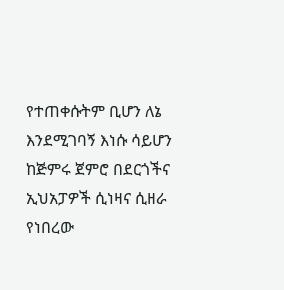የተጠቀሱትም ቢሆን ለኔ እንደሚገባኝ እነሱ ሳይሆን ከጅምሩ ጀምሮ በደርጎችና ኢህአፓዎች ሲነዛና ሲዘራ የነበረው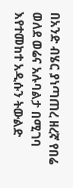በአንድ ብሄር ያነጣጠረ ዘረኛ የበሬ ወለደ ወሬና አሉባልታ በሚገባ እየተመከተ አዲሱን ትውልድ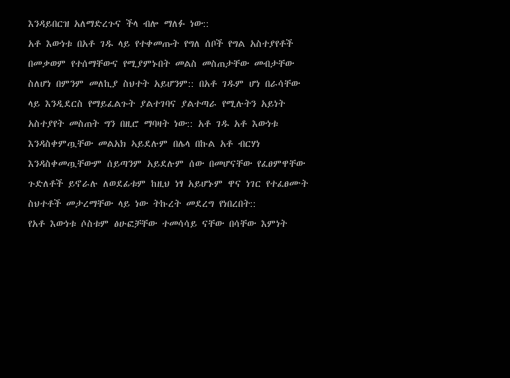እንዳይበርዝ አለማድረጉና ችላ ብሎ ማለፉ ነው::
አቶ እውነቱ በአቶ ገዱ ላይ የተቀመጡት የግለ ሰቦች የግል አስተያየቶች በመቃወም የተሰማቸውና የሚያምኑበት መልስ መስጠታቸው መብታቸው ስለሆነ በምንም መለኪያ ስህተት አይሆንም:: በአቶ ገዱም ሆነ በራሳቸው ላይ እንዲደርስ የማይፈልጉት ያልተገባና ያልተጣራ የሚሉትን አይነት አስተያየት መስጠት ግን በዚሮ ማባዛት ነው:: አቶ ገዱ አቶ እውነቱ እንዳስቀምጧቸው መልአክ ኣይደሉም በሌላ በኩል አቶ ብርሃነ እንዳስቀመጧቸውም ሰይጣንም አይደሉም ሰው በመሆናቸው የፈፀምዋቸው ጉድለቶች ይኖራሉ ለወደፊቱም ከዚህ ነፃ አይሆኑም ዋና ነገር የተፈፀሙት ስህተቶች መታረማቸው ላይ ነው ትኩረት መደረግ የነበረበት::
የአቶ እውነቱ ሶስቱም ፅሁፎቻቸው ተመሳሳይ ናቸው በሳቸው እምነት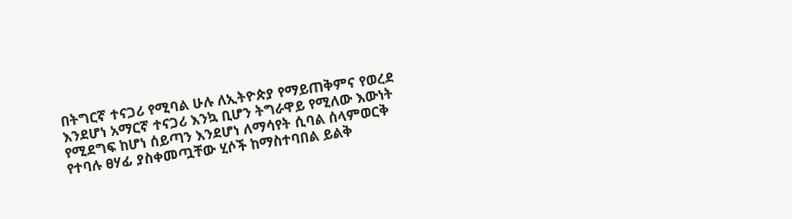በትግርኛ ተናጋሪ የሚባል ሁሉ ለኢትዮጵያ የማይጠቅምና የወረደ እንደሆነ አማርኛ ተናጋሪ እንኳ ቢሆን ትግራዋይ የሚለው እውነት የሚደግፍ ከሆነ ሰይጣን እንደሆነ ለማሳየት ሲባል ሰላምወርቅ የተባሉ ፀሃፊ ያስቀመጧቸው ሂሶች ከማስተባበል ይልቅ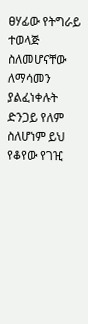ፀሃፊው የትግራይ ተወላጅ ስለመሆናቸው ለማሳመን ያልፈነቀሉት ድንጋይ የለም ስለሆነም ይህ የቆየው የገዢ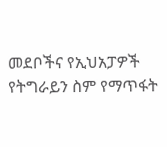መደቦችና የኢህአፓዎች የትግራይን ስም የማጥፋት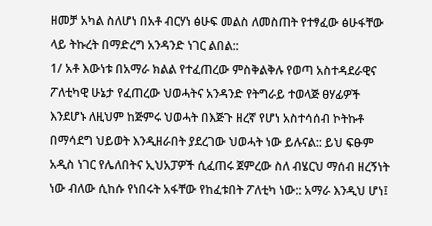ዘመቻ አካል ስለሆነ በአቶ ብርሃነ ፅሁፍ መልስ ለመስጠት የተፃፈው ፅሁፋቸው ላይ ትኩረት በማድረግ አንዳንድ ነገር ልበል::
1/ አቶ እውነቱ በአማራ ክልል የተፈጠረው ምስቅልቅሉ የወጣ አስተዳደራዊና ፖለቲካዊ ሁኔታ የፈጠረው ህወሓትና አንዳንድ የትግራይ ተወላጅ ፀሃፊዎች እንደሆኑ ለዚህም ከጅምሩ ህወሓት በእጅጉ ዘረኛ የሆነ አስተሳሰብ ኮትኩቶ በማሳደግ ህይወት እንዲዘራበት ያደረገው ህወሓት ነው ይሉናል:: ይህ ፍፁም አዲስ ነገር የሌለበትና ኢህአፓዎች ሲፈጠሩ ጀምረው ስለ ብሄርህ ማሰብ ዘረኝነት ነው ብለው ሲከሱ የነበሩት አፋቸው የከፈቱበት ፖለቲካ ነው:: አማራ እንዲህ ሆነ፤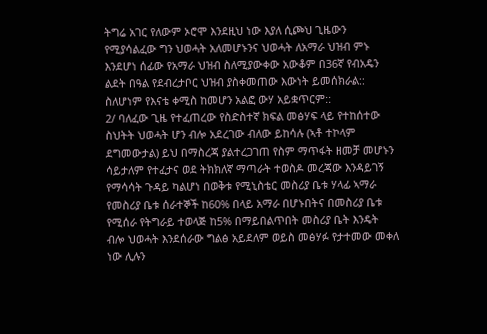ትግሬ አገር የለውም ኦሮሞ እንደዚህ ነው እያለ ሲጮህ ጊዜውን የሚያሳልፈው ግን ህወሓት አለመሆኑንና ህወሓት ለአማራ ህዝብ ምኑ እንደሆነ ሰፊው የአማራ ህዝብ ስለሚያውቀው አውቆም በ36ኛ የብአዴን ልደት በዓል የደብረታቦር ህዝብ ያስቀመጠው እውነት ይመሰክራል:: ስለሆነም የእናቴ ቀሚስ ከመሆን አልፎ ውሃ አይቋጥርም::
2/ ባለፈው ጊዜ የተፈጠረው የስድስተኛ ክፍል መፅሃፍ ላይ የተከሰተው ስህትት ህወሓት ሆን ብሎ አደረገው ብለው ይከሳሉ (ኣቶ ተኮላም ደግመውታል) ይህ በማስረጃ ያልተረጋገጠ የስም ማጥፋት ዘመቻ መሆኑን ሳይታለም የተፈታና ወደ ትክክለኛ ማጣራት ተወስዶ መረጃው እንዳይገኝ የማሳሳት ጉዳይ ካልሆነ በወቅቱ የሚኒስቴር መስሪያ ቤቱ ሃላፊ ኣማራ የመስሪያ ቤቱ ሰራተኞች ከ60% በላይ አማራ በሆኑበትና በመስሪያ ቤቱ የሚሰራ የትግራይ ተወላጅ ከ5% በማይበልጥበት መስሪያ ቤት እንዴት ብሎ ህወሓት እንደሰራው ግልፅ አይደለም ወይስ መፅሃፉ የታተመው መቀለ ነው ሊሉን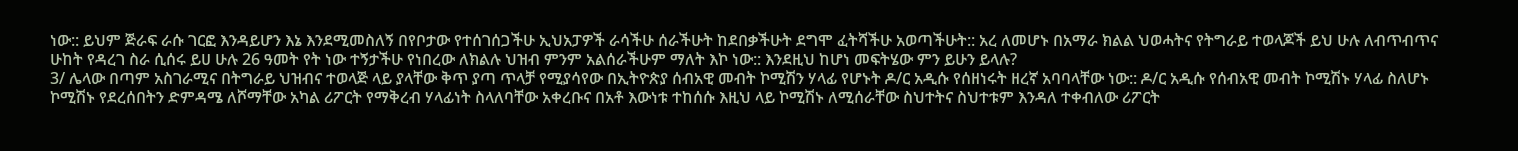ነው:: ይህም ጅራፍ ራሱ ገርፎ እንዳይሆን እኔ እንደሚመስለኝ በየቦታው የተሰገሰጋችሁ ኢህአፓዎች ራሳችሁ ሰራችሁት ከደበቃችሁት ደግሞ ፈትሻችሁ አወጣችሁት:: አረ ለመሆኑ በአማራ ክልል ህወሓትና የትግራይ ተወላጆች ይህ ሁሉ ለብጥብጥና ሁከት የዳረገ ስራ ሲሰሩ ይሀ ሁሉ 26 ዓመት የት ነው ተኝታችሁ የነበረው ለክልሉ ህዝብ ምንም አልሰራችሁም ማለት እኮ ነው:: እንደዚህ ከሆነ መፍትሄው ምን ይሁን ይላሉ?
3/ ሌላው በጣም አስገራሚና በትግራይ ህዝብና ተወላጅ ላይ ያላቸው ቅጥ ያጣ ጥላቻ የሚያሳየው በኢትዮጵያ ሰብአዊ መብት ኮሚሽን ሃላፊ የሆኑት ዶ/ር አዲሱ የሰዘነሩት ዘረኛ አባባላቸው ነው:: ዶ/ር አዲሱ የሰብአዊ መብት ኮሚሽኑ ሃላፊ ስለሆኑ ኮሚሽኑ የደረሰበትን ድምዳሜ ለሾማቸው አካል ሪፖርት የማቅረብ ሃላፊነት ስላለባቸው አቀረቡና በአቶ እውነቱ ተከሰሱ እዚህ ላይ ኮሚሽኑ ለሚሰራቸው ስህተትና ስህተቱም እንዳለ ተቀብለው ሪፖርት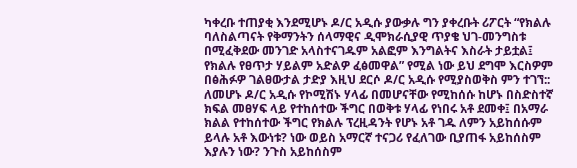ካቀረቡ ተጠያቂ እንደሚሆኑ ዶ/ር አዲሱ ያውቃሉ ግን ያቀረቡት ሪፖርት “የክልሉ ባለስልጣናት የቅማንትን ሰላማዊና ዲሞክራሲያዊ ጥያቄ ህገ-መንግስቱ በሚፈቅደው መንገድ አላስተናገዱም አልፎም እንግልትና እስራት ታይቷል፤ የክልሉ የፀጥታ ሃይልም አድልዎ ፈፅመዋል” የሚል ነው ይህ ደግሞ እርስዎም በፅሕፉዎ ገልፀውታል ታድያ እዚህ ደርሶ ዶ/ር አዲሱ የሚያስወቅስ ምን ተገኘ:: ለመሆኑ ዶ/ር አዲሱ የኮሚሽኑ ሃላፊ በመሆናቸው የሚከሰሱ ከሆኑ በስድስተኛ ክፍል መፀሃፍ ላይ የተከሰተው ችግር በወቅቱ ሃላፊ የነበሩ አቶ ደመቀ፤ በአማራ ክልል የተከሰተው ችግር የክልሉ ፕረዚዳንት የሆኑ አቶ ገዱ ለምን አይከሰሱም ይላሉ አቶ እውነቱ? ነው ወይስ አማርኛ ተናጋሪ የፈለገው ቢያጠፋ አይከሰስም እያሉን ነው? ንጉስ አይከሰስም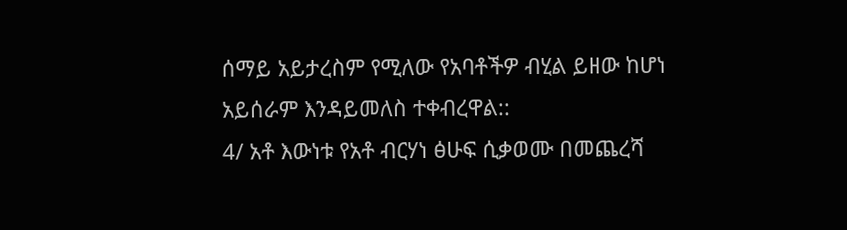ሰማይ አይታረስም የሚለው የአባቶችዎ ብሂል ይዘው ከሆነ አይሰራም እንዳይመለስ ተቀብረዋል::
4/ አቶ እውነቱ የአቶ ብርሃነ ፅሁፍ ሲቃወሙ በመጨረሻ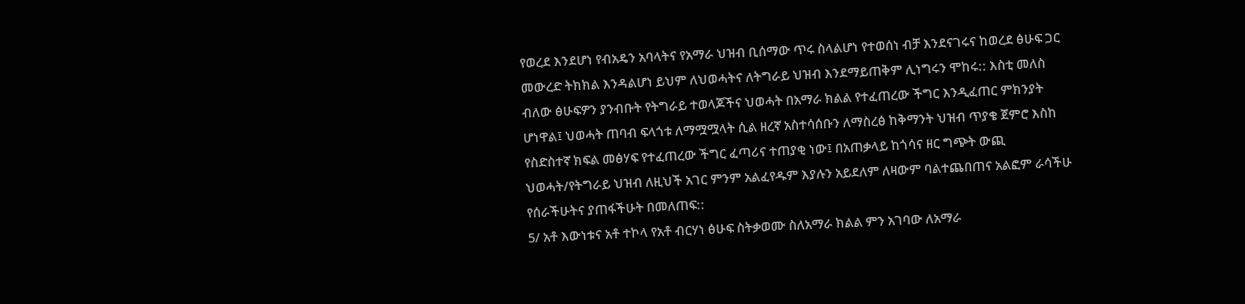የወረደ እንደሆነ የብአዴን አባላትና የአማራ ህዝብ ቢሰማው ጥሩ ስላልሆነ የተወሰነ ብቻ እንደናገሩና ከወረደ ፅሁፍ ጋር መውረድ ትክክል እንዳልሆነ ይህም ለህወሓትና ለትግራይ ህዝብ እንደማይጠቅም ሊነግሩን ሞከሩ:: እስቲ መለስ ብለው ፅሁፍዎን ያንብቡት የትግራይ ተወላጆችና ህወሓት በአማራ ክልል የተፈጠረው ችግር እንዲፈጠር ምክንያት ሆነዋል፤ ህወሓት ጠባብ ፍላጎቱ ለማሟሟላት ሲል ዘረኛ አስተሳሰቡን ለማስረፅ ከቅማንት ህዝብ ጥያቄ ጀምሮ እስከ የስድስተኛ ክፍል መፅሃፍ የተፈጠረው ችግር ፈጣሪና ተጠያቂ ነው፤ በአጠቃላይ ከጎሳና ዘር ግጭት ውጪ ህወሓት/የትግራይ ህዝብ ለዚህች አገር ምንም አልፈየዱም እያሉን አይደለም ለዛውም ባልተጨበጠና አልፎም ራሳችሁ የሰራችሁትና ያጠፋችሁት በመለጠፍ::
5/ አቶ እውነቱና አቶ ተኮላ የአቶ ብርሃነ ፅሁፍ ስትቃወሙ ስለአማራ ክልል ምን አገባው ለአማራ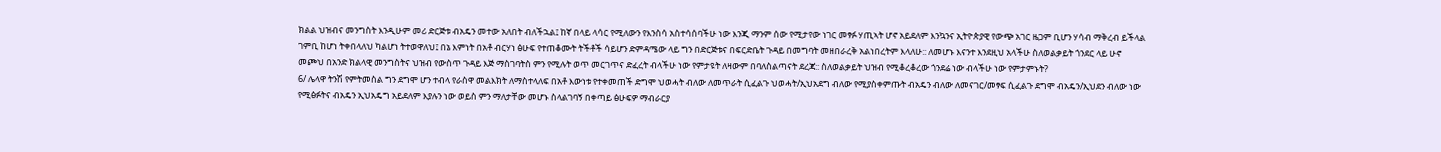ክልል ህዝብና መንግስት እንዲሁም መሪ ድርጅቱ ብአዴን መተው አለበት ብለችኋል፤ ከኛ በላይ ላሳር የሚለውን የእንስሳ አስተሳሰባችሁ ነው እንጂ ማንም ሰው የሚታየው ነገር መፃፉ ሃጢኣት ሆኖ አይደለም እንኳንና ኢትዮጵያዊ የውጭ አገር ዜጋም ቢሆን ሃሳብ ማቅረብ ይችላል ገምቢ ከሆነ ትቀበላለህ ካልሆነ ትተወዋለህ፤ በኔ እምነት በአቶ ብርሃነ ፅሁፍ የተጠቆሙት ትችቶች ሳይሆን ድምዳሜው ላይ ግን በድርጅቱና በፍርድቤት ጉዳይ በመግባት መዘበራረቅ አልነበረትም እላለሁ:: ለመሆኑ እናንተ እንደዚህ አላችሁ ስለወልቃይት ጎንደር ላይ ሁኖ መጮህ በአንድ ክልላዊ መንግስትና ህዝብ የውስጥ ጉዳይ እጅ ማስገባትስ ምን የሚሉት ወጥ መርገጥና ድፈረት ብላችሁ ነው የምታዩት ለዛውም በባለስልጣናት ደረጃ:: ስለወልቃይት ህዝብ የሚቆረቆረው ጎንደሬ ነው ብላችሁ ነው የምታምኑት?
6/ ሌላዋ ትንሽ የምትመስል ግን ደግሞ ሆን ተብላ የራስዋ መልእክት ለማስተላለፍ በአቶ እውነቱ የተቀመጠች ድግሞ ህወሓት ብለው ለመጥራት ሲፈልጉ ህወሓት/ኢህአደግ ብለው የሚያስቀምጡት ብአዴን ብለው ለመናገር/መፃፍ ሲፈልጉ ደግሞ ብአዴን/ኢህደን ብለው ነው የሚፅፉትና ብአዴን ኢህአዴግ አይደለም እያሉን ነው ወይስ ምን ማለታቸው መሆኑ ስላልገባኝ በቀጣይ ፅሁፍዎ ማብራርያ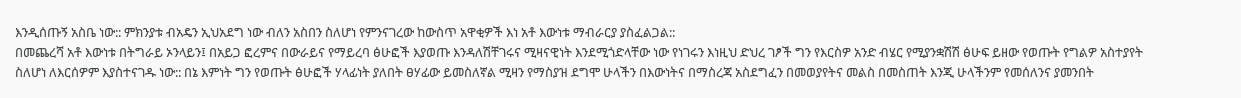እንዲሰጡኝ አስቤ ነው:: ምክንያቱ ብአዴን ኢህአደግ ነው ብለን አስበን ስለሆነ የምንናገረው ከውስጥ አዋቂዎች እነ አቶ እውነቱ ማብራርያ ያስፈልጋል::
በመጨረሻ አቶ እውነቱ በትግራይ ኦንላይን፤ በአይጋ ፎረምና በውራይና የማይረባ ፅሁፎች እያወጡ እንዳለሽቸገሩና ሚዛናዊነት እንደሚጎድላቸው ነው የነገሩን እነዚህ ድህረ ገፆች ግን የእርስዎ አንድ ብሄር የሚያንቋሽሽ ፅሁፍ ይዘው የወጡት የግልዎ አስተያየት ስለሆነ ለእርሰዎም እያስተናገዱ ነው:: በኔ እምነት ግን የወጡት ፅሁፎች ሃላፊነት ያለበት ፀሃፊው ይመስለኛል ሚዛን የማስያዝ ደግሞ ሁላችን በእውነትና በማስረጃ አስደግፈን በመወያየትና መልስ በመስጠት እንጂ ሁላችንም የመሰለንና ያመንበት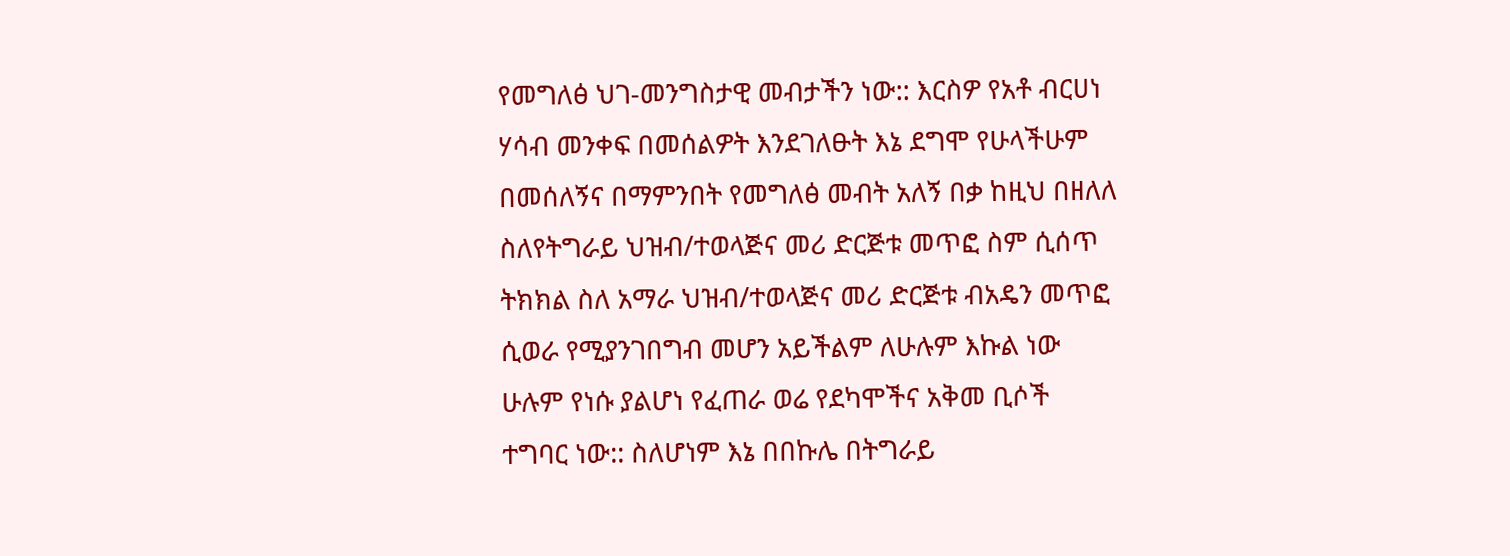የመግለፅ ህገ-መንግስታዊ መብታችን ነው:: እርስዎ የአቶ ብርሀነ ሃሳብ መንቀፍ በመሰልዎት እንደገለፁት እኔ ደግሞ የሁላችሁም በመሰለኝና በማምንበት የመግለፅ መብት አለኝ በቃ ከዚህ በዘለለ ስለየትግራይ ህዝብ/ተወላጅና መሪ ድርጅቱ መጥፎ ስም ሲሰጥ ትክክል ስለ አማራ ህዝብ/ተወላጅና መሪ ድርጅቱ ብአዴን መጥፎ ሲወራ የሚያንገበግብ መሆን አይችልም ለሁሉም እኩል ነው ሁሉም የነሱ ያልሆነ የፈጠራ ወሬ የደካሞችና አቅመ ቢሶች ተግባር ነው:: ስለሆነም እኔ በበኩሌ በትግራይ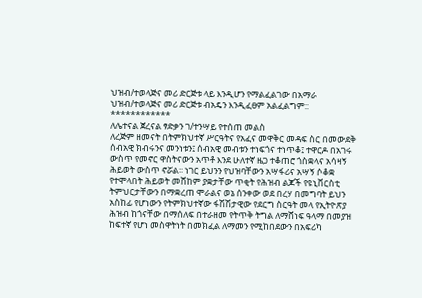ህዝብ/ተወላጅና መሪ ድርጅቱ ላይ እንዲሆን የማልፈልገው በአማራ ህዝብ/ተወላጅና መሪ ድርጅቱ ብአዴን እንዲፈፀም አልፈልግም::
************
ለሌተናል ጀረናል ፃድቃን ገ/ተንሣይ የተሰጠ መልስ
ለረጅም ዘመናት በትምክህተኛ ሥርዓትና የአፈና መዋቅር መዳፍ ስር በመውደቅ ሰብአዊ ክብሩንና መንነቱን፤ ሰብአዊ መብቱን ተነፍጎና ተነጥቆ፤ ተዋርዶ በአገሩ ውስጥ የመኖር ዋስትናውን አጥቶ እንደ ሁለተኛ ዜጋ ተቆጠሮ ጎስቋላና አሳዛኝ ሕይወት ውስጥ ኖሯል፡፡ ነገር ይህንን የህዝባቸውን አሣፋሪና አሣኝ ሶቆቋ የተሞላበት ሕይወት መሸከም ያቋታቸው ጥቂት የሕዝብ ልጆች የዩኒቨርስቲ ትምህርታቸውን በማቋረጠ ሞራልና ወኔ ሰንቀው ወደ በረሃ በመግባት ይህን አስከፊ የሆነውን የትምክህተኛው ፋሽሽታዊው የደርግ ስርዓት መላ የኢትዮጽያ ሕዝብ ከጎናቸው በማሰለፍ በተራዘመ የትጥቅ ትግል ለማሸነፍ ዓላማ በመያዝ ከፍተኛ የሆነ መስዋትነት በመክፈል ለማመን የሚከበደውን በአፍሪካ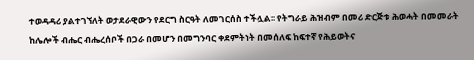ተወዳዳሪ ያልተገኘለት ወታደራዊውን የደርግ ስርዓት ለመገርሰስ ተችሏል፡፡ የትግራይ ሕዝብም በመሪ ድርጅቱ ሕወሓት በመመራት ከሌሎች ብሔር ብሔረሰቦች በጋራ በመሆን በመግንባር ቀደምትነት በመሰለፍ ከፍተኛ የሕይወትና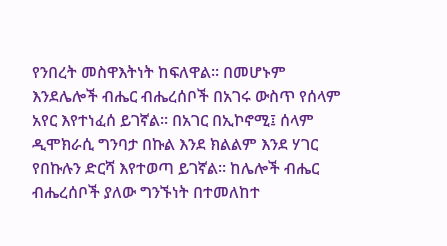የንበረት መስዋእትነት ከፍለዋል፡፡ በመሆኑም እንደሌሎች ብሔር ብሔረሰቦች በአገሩ ውስጥ የሰላም አየር እየተነፈሰ ይገኛል፡፡ በአገር በኢኮኖሚ፤ ሰላም ዲሞክራሲ ግንባታ በኩል እንደ ክልልም እንደ ሃገር የበኩሉን ድርሻ እየተወጣ ይገኛል፡፡ ከሌሎች ብሔር ብሔረሰቦች ያለው ግንኙነት በተመለከተ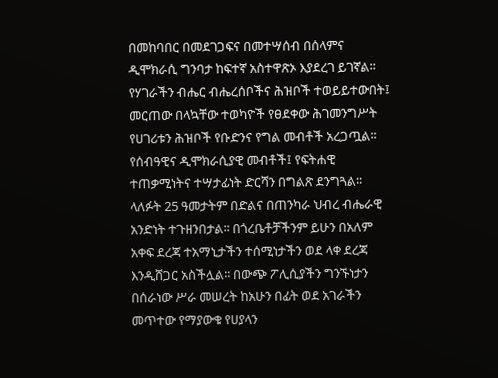በመከባበር በመደገጋፍና በመተሣሰብ በሰላምና ዲሞክራሲ ግንባታ ከፍተኛ አስተዋጽኦ እያደረገ ይገኛል፡፡ የሃገራችን ብሔር ብሔረሰቦችና ሕዝቦች ተወይይተውበት፤ መርጠው በላኳቸው ተወካዮች የፀደቀው ሕገመንግሥት የሀገሪቱን ሕዝቦች የቡድንና የግል መብቶች አረጋጧል፡፡ የሰብዓዊና ዲሞክራሲያዊ መብቶች፤ የፍትሐዊ ተጠቃሚነትና ተሣታፊነት ድርሻን በግልጽ ደንግጓል፡፡ ላለፉት 25 ዓመታትም በድልና በጠንካራ ህብረ ብሔራዊ አንድነት ተጉዘንበታል፡፡ በጎረቤቶቻችንም ይሁን በአለም አቀፍ ደረጃ ተአማኒታችን ተሰሚነታችን ወደ ላቀ ደረጃ እንዲሸጋር አስችሏል፡፡ በውጭ ፖሊሲያችን ግንኙነታን በሰራነው ሥራ መሠረት ከአሁን በፊት ወደ አገራችን መጥተው የማያውቁ የሀያላን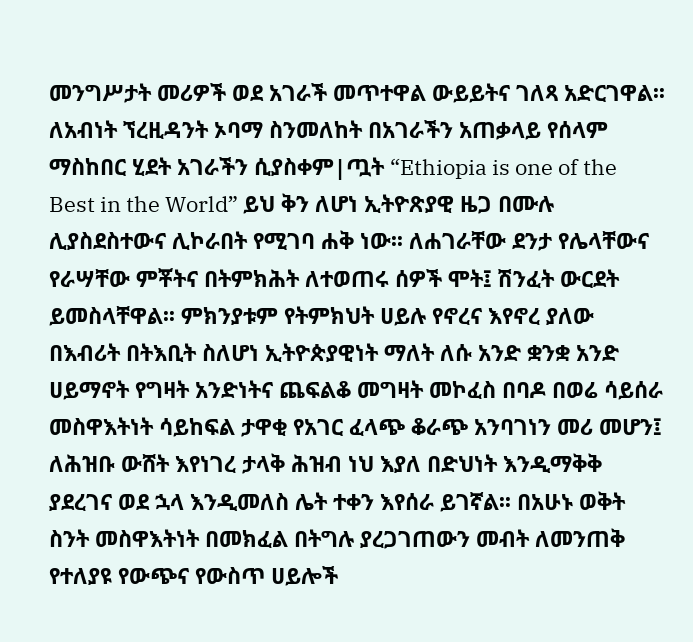መንግሥታት መሪዎች ወደ አገራች መጥተዋል ውይይትና ገለጻ አድርገዋል፡፡ ለአብነት ኘረዚዳንት ኦባማ ስንመለከት በአገራችን አጠቃላይ የሰላም ማስከበር ሂደት አገራችን ሲያስቀም|ጧት “Ethiopia is one of the Best in the World” ይህ ቅን ለሆነ ኢትዮጽያዊ ዜጋ በሙሉ ሊያስደስተውና ሊኮራበት የሚገባ ሐቅ ነው፡፡ ለሐገራቸው ደንታ የሌላቸውና የራሣቸው ምቾትና በትምክሕት ለተወጠሩ ሰዎች ሞት፤ ሽንፈት ውርደት ይመስላቸዋል፡፡ ምክንያቱም የትምክህት ሀይሉ የኖረና እየኖረ ያለው በእብሪት በትእቢት ስለሆነ ኢትዮጵያዊነት ማለት ለሱ አንድ ቋንቋ አንድ ሀይማኖት የግዛት አንድነትና ጨፍልቆ መግዛት መኮፈስ በባዶ በወሬ ሳይሰራ መስዋእትነት ሳይከፍል ታዋቂ የአገር ፈላጭ ቆራጭ አንባገነን መሪ መሆን፤ ለሕዝቡ ውሸት እየነገረ ታላቅ ሕዝብ ነህ እያለ በድህነት እንዲማቅቅ ያደረገና ወደ ኋላ እንዲመለስ ሌት ተቀን እየሰራ ይገኛል፡፡ በአሁኑ ወቅት ስንት መስዋእትነት በመክፈል በትግሉ ያረጋገጠውን መብት ለመንጠቅ የተለያዩ የውጭና የውስጥ ሀይሎች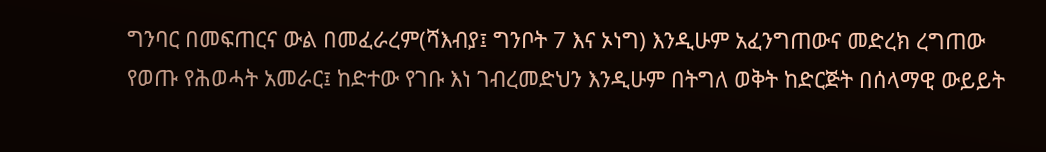ግንባር በመፍጠርና ውል በመፈራረም(ሻእብያ፤ ግንቦት 7 እና ኦነግ) እንዲሁም አፈንግጠውና መድረክ ረግጠው የወጡ የሕወሓት አመራር፤ ከድተው የገቡ እነ ገብረመድህን እንዲሁም በትግለ ወቅት ከድርጅት በሰላማዊ ውይይት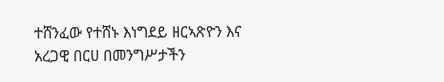ተሸንፈው የተሸኑ እነግደይ ዘርኣጽዮን እና አረጋዊ በርሀ በመንግሥታችን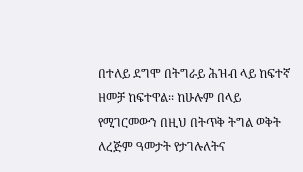በተለይ ደግሞ በትግራይ ሕዝብ ላይ ከፍተኛ ዘመቻ ከፍተዋል፡፡ ከሁሉም በላይ የሚገርመውን በዚህ በትጥቅ ትግል ወቅት ለረጅም ዓመታት የታገሉለትና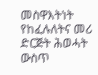መስዋእትነት የከፈሉለትና መሪ ድርጅት ሕወሓት ውስጥ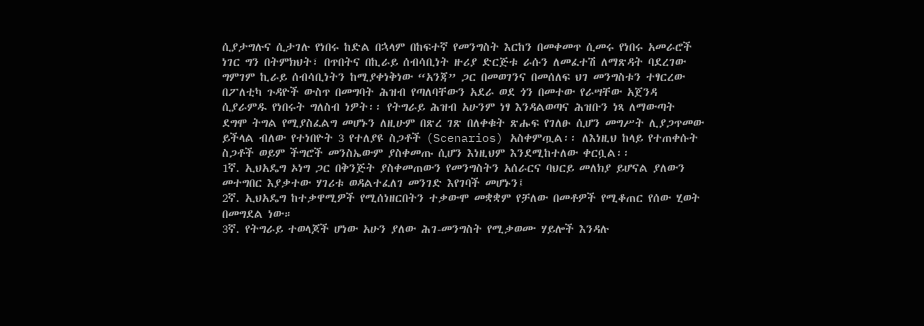ሲያታግሉና ሲታገሉ የነበሩ ከድል በኋላም በከፍተኛ የመንግስት እርከን በመቀመጥ ሲመሩ የነበሩ አመራሮች ነገር ግን በትምክህት፣ በጥበትና በኪራይ ሰብሳቢነት ዙሪያ ድርጅቱ ራሱን ለመፈተሽ ለማጽዳት ባደረገው ግምገም ኪራይ ሰብሳቢነትን ከሚያቀነቅነው “አንጃ” ጋር በመወገንና በመሰለፍ ህገ መንግስቱን ተፃርረው በፖለቲካ ጉዳዮች ውስጥ በመግባት ሕዝብ የጣለባቸውን አደራ ወደ ጎን በመተው የራሣቸው አጀንዳ ሲያራምዱ የነበሩት ግለስብ ነዎት፡፡ የትግራይ ሕዝብ አሁንም ነፃ እንዳልወጣና ሕዝቡን ነጻ ለማውጣት ደግሞ ትግል የሚያስፈልግ መሆኑን ለዚሁም በጽረ ገጽ በለቀቁት ጽሑፍ የገለፁ ሲሆን መግሥት ሊያጋጥመው ይችላል ብለው የተነበዮት 3 የተለያዩ ስጋቶች (Scenarios) አስቀምጧል፡፡ ለእነዚህ ከላይ የተጠቀሱት ስጋቶች ወይም ችግሮች መንስኤውም ያስቀመጡ ሲሆን እነዚህም እንደሚከተለው ቀርቧል፡፡
1ኛ. ኢህአዴግ ኦነግ ጋር በቅንጅት ያስቀመጠውን የመንግስትን አሰራርና ባህርይ መለክያ ይሆናል ያለውን መተግበር እያቃተው ሃገሪቱ ወዳልተፈለገ መንገድ እየገባች መሆኑን፤
2ኛ. ኢህአዴግ ከተቃዋሚዎች የሚሰነዘርበትን ተቃውሞ መቋቋም የቻለው በመቶዎች የሚቆጠር የሰው ሂወት በመግደል ነው።
3ኛ. የትግራይ ተወላጆች ሆነው አሁን ያለው ሕገ-መንግስት የሚቃወሙ ሃይሎች እንዳሉ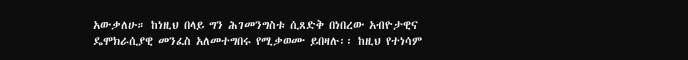አውቃለሁ። ከነዚህ በላይ ግን ሕገመንግስቱ ሲጸድቅ በነበረው አብዮታዊና ዴሞክራሲያዊ መንፈስ አለመተግበሩ የሚቃወሙ ይበዛሉ፡፡ ከዚህ የተነሳም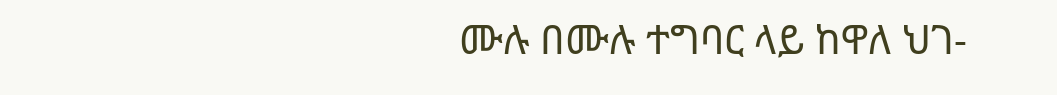ሙሉ በሙሉ ተግባር ላይ ከዋለ ህገ-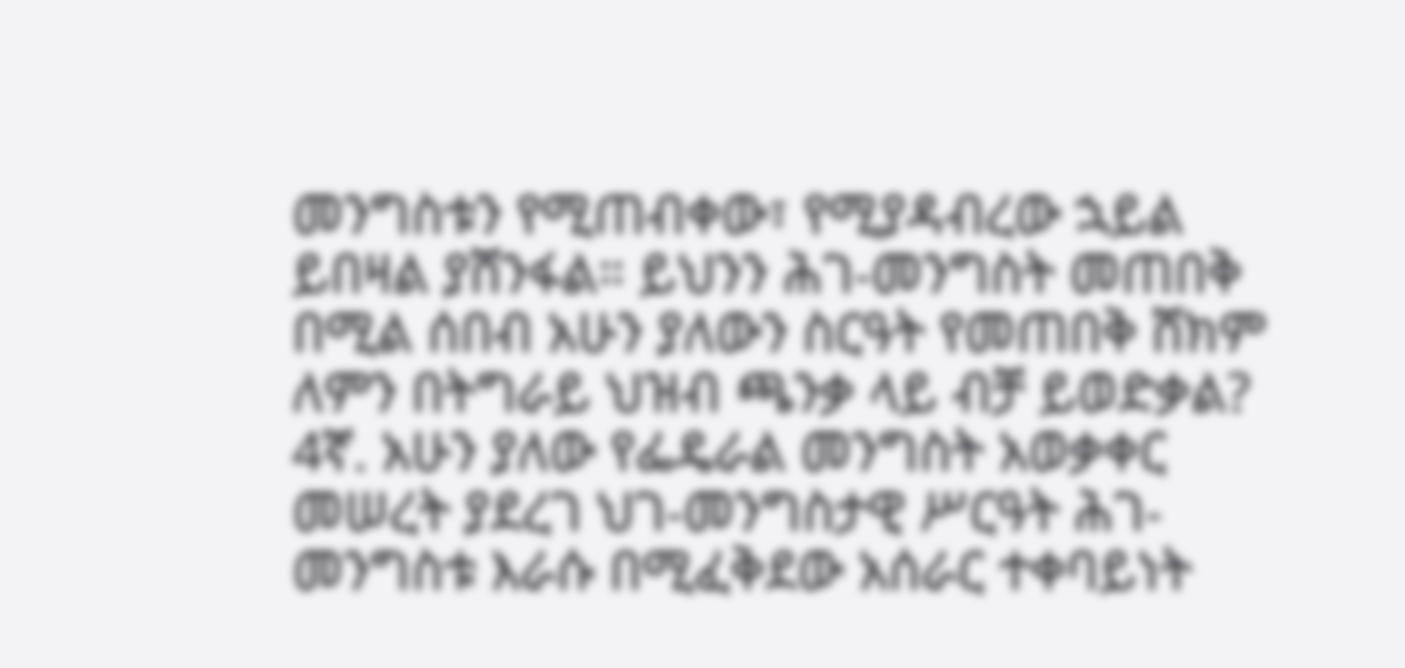መንግስቱን የሚጠብቀው፣ የሚያዳብረው ኋይል ይበዛል ያሸንፋል። ይህንን ሕገ-መንግስት መጠበቅ በሚል ሰበብ አሁን ያለውን ስርዓት የመጠበቅ ሸክም ለምን በትግራይ ህዝብ ጫንቃ ላይ ብቻ ይወድቃል?
4ኛ. አሁን ያለው የፌዴራል መንግስት አወቃቀር መሠረት ያደረገ ህገ-መንግስታዊ ሥርዓት ሕገ-መንግስቱ እራሱ በሚፈቅደው አሰራር ተቀባይነት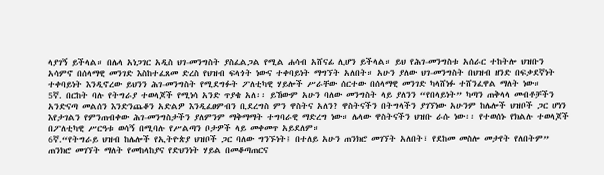ላያገኝ ይችላል። በሌላ አነጋገር አዲስ ህገ-መንግስት ያስፈልጋል የሚል ሐሳብ አሸናፊ ሊሆን ይችላል። ይህ የሕገ-መንግስቱ አሰራር ተከትሎ ህዝቡን አሳምኖ በሰላማዊ መንገድ እስከተፈጸመ ድረስ የህዝብ ፍላጎት ነውና ተቀባይነት ማግኘት አለበት። አሁን ያለው ህገ-መንግስት በህዝብ ዘንድ በፍቃደኛነት ተቀባይነት እንዲኖረው ይህንን ሕገ-መንግስት የሚደግፉት ፖለቲካዊ ሃይሎች ሥራቸው ሰርተው በሰላማዊ መንገድ ካላሸነፉ ተሸንፈዋል ማለት ነው።
5ኛ. በርከት ባሉ የትግራያ ተወላጆች የሚነሳ አንድ ጥያቄ አለ፡፡ ይኸውም አሁን ባለው መንግስት ላይ ያለንን “የበላይነት” ካጣን ጠቅላላ መብቶቻችን አንድናጣ መልሰን እንድንጨቆን አድልዎ እንዲፈፀምብን ቢደረግስ ምን ዋስትና አለን? ዋስትናችን በትግላችን ያገኘነው አሁንም ከሌሎች ህዝቦች ጋር ሆነን እየታገልን የምንጠብቀው ሕገ-መንግስታችን ያለምንም ማቅማማት ተግባራዊ ማድረግ ነው። ሌላው ዋስትናችን ህዝቡ ራሱ ነው፡፡ የተወሰኑ የክልሉ ተወላጆች በፖለቲካዊ ሥርዓቱ ወሳኝ በሚባሉ የሥልጣን ቦታዎች ላይ መቀመጥ አይደለም።
6ኛ.“የትግራይ ህዝብ ከሌሎች የኢትዮጵያ ህዝቦች ጋር ባለው ግንኙነት፤ በተለይ አሁን ጠንክሮ መገኘት አለበት፣ የደከመ መስሎ መታየት የለበትም” ጠንክሮ መገኘት ማለት የመከላከያና የድህንነት ሃይል በመቆጣጠርና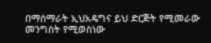በማሰማራት ኢህአዴግና ይህ ድርጅት የሚመራው መንግስት የሚወስነው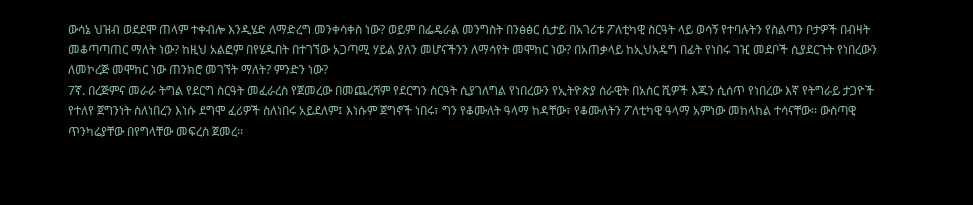ውሳኔ ህዝብ ወደደሞ ጠላም ተቀብሎ እንዲሄድ ለማድረግ መንቀሳቀስ ነው? ወይም በፌዴራል መንግስት በንፅፅር ሲታይ በአገሪቱ ፖለቲካዊ ስርዓት ላይ ወሳኝ የተባሉትን የስልጣን ቦታዎች በብዛት መቆጣጣጠር ማለት ነው? ከዚህ አልፎም በየሄዱበት በተገኘው አጋጣሚ ሃይል ያለን መሆናችንን ለማሳየት መሞከር ነው? በአጠቃላይ ከኢህአዴግ በፊት የነበሩ ገዢ መደቦች ሲያደርጉት የነበረውን ለመኮረጅ መሞከር ነው ጠንክሮ መገኘት ማለት? ምንድን ነው?
7ኛ. በረጅምና መራራ ትግል የደርግ ስርዓት መፈራረስ የጀመረው በመጨረሻም የደርግን ስርዓት ሲያገለግል የነበረውን የኢትዮጵያ ሰራዊት በአስር ሺዎች እጁን ሲሰጥ የነበረው እኛ የትግራይ ታጋዮች የተለየ ጀግንነት ስለነበረን እነሱ ደግሞ ፈሪዎች ስለነበሩ አይደለም፤ እነሱም ጀግኖች ነበሩ፣ ግን የቆሙለት ዓላማ ከዳቸው፣ የቆሙለትን ፖለቲካዊ ዓላማ አምነው መከላከል ተሳናቸው፡፡ ውስጣዊ ጥንካሬያቸው በየግላቸው መፍረስ ጀመረ፡፡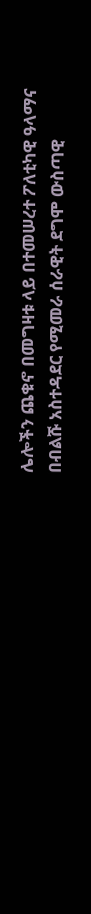ሌሎችን ጨቁኖ በመግዛቱ ላይ በተመሠረተ ፖለቲካዊ ዓላማና በብልሹ አስተዳደር የሚመራ ሰራዊት ደግሞ ውስጣዊ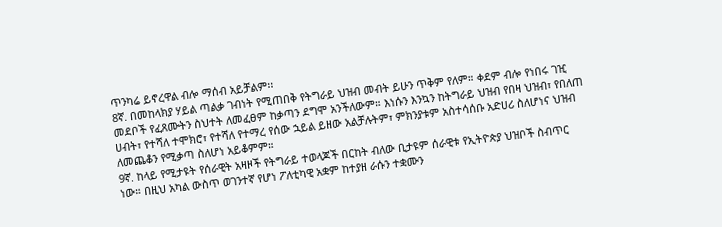ጥንካሬ ይኖረዋል ብሎ ማሰብ አይቻልም፡፡
8ኛ. በመከላክያ ሃይል ጣልቃ ገብነት የሚጠበቅ የትግራይ ህዝብ መብት ይሁን ጥቅም የለም። ቀደም ብሎ የነበሩ ገዢ መደቦች የፈጸሙትን ስህተት ለመፈፀም ከቃጣን ደግሞ አንችለውም። እነሱን እንኳን ከትግራይ ህዝብ የበዛ ህዝብ፣ የበለጠ ሀብት፣ የተሻለ ተሞክሮ፣ የተሻለ የተማረ የሰው ኋይል ይዘው አልቻሉትም፣ ምክንያቱም አስተሳሰቡ አድሀሪ ስለሆነና ህዝብ ለመጨቆን የሚቃጣ ስለሆነ አይቆምም።
9ኛ. ከላይ የሚታዩት የሰራዊት አዛዞች የትግራይ ተወላጆች በርከት ብለው ቢታዩም ሰራዊቱ የኢትዮጵያ ህዝቦች ስብጥር ነው። በዚህ አካል ውስጥ ወገንተኛ የሆነ ፖለቲካዊ አቋም ከተያዘ ራሱን ተቋሙን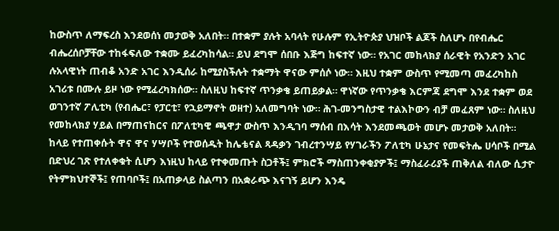ከውስጥ ለማፍረስ እንደወሰነ መታወቅ አለበት። በተቋም ያሉት አባላት የሁሉም የኢትዮጵያ ህዝቦች ልጆች ስለሆኑ በየብሔር ብሔረሰቦቻቸው ተከፋፍለው ተቋሙ ይፈረካከሳል። ይህ ደግሞ ሰበቡ እጅግ ከፍተኛ ነው። የአገር መከላክያ ሰራዊት የአንድን አገር ሉአላዊነት ጠብቆ አንድ አገር እንዲሰራ ከሚያስችሉት ተቋማት ዋናው ምሰሶ ነው። እዚህ ተቋም ውስጥ የሚመጣ መፈረካከስ አገሪቱ በሙሉ ይዞ ነው የሚፈረካክሰው። ስለዚህ ከፍተኛ ጥንቃቄ ይጠይቃል። ዋነኛው የጥንቃቄ እርምጃ ደግሞ እንደ ተቋም ወደ ወገንተኛ ፖሊቲካ (የብሔር፣ የፓርቲ፣ የኋይማኖት ወዘተ) አለመግባት ነው። ሕገ-መንግስታዊ ተልእኮውን ብቻ መፈጸም ነው። ስለዚህ የመከላክያ ሃይል በማጠናከርና በፖለቲካዊ ጫዋታ ውስጥ እንዲገባ ማሰብ በእሳት እንደመጫወት መሆኑ መታወቅ አለበት።
ከላይ የተጠቀሱት ዋና ዋና ሃሣቦች የተወሰዱት ከሌቴናል ጻዳቃን ገብረተንሣይ የሃገራችን ፖለቲካ ሁኔታና የመፍትሔ ሀሳቦች በሚል በድህረ ገጽ የተለቀቁት ሲሆን እነዚህ ከላይ የተቀመጡት ስጋቶች፤ ምክሮች ማስጠንቀቂያዎች፤ ማስፈራሪያች ጠቅለል ብለው ሲታዮ የትምክህተኞች፤ የጠባቦች፤ በአጠቃላይ ስልጣን በአቋራጭ እናገኝ ይሆን እንዴ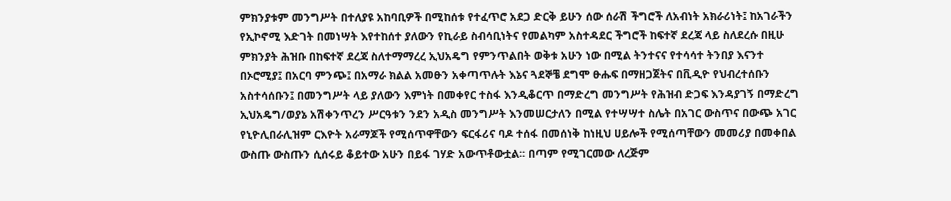ምክንያቱም መንግሥት በተለያዩ አከባቢዎች በሚከሰቱ የተፈጥሮ አደጋ ድርቅ ይሁን ሰው ሰራሽ ችግሮች ለአብነት አክራሪነት፤ ከአገራችን የኢኮኖሚ እድገት በመነሣት እየተከሰተ ያለውን የኪራይ ስብሳቢነትና የመልካም አስተዳደር ችግሮች ከፍተኛ ደረጃ ላይ ስለደረሱ በዚሁ ምክንያት ሕዝቡ በከፍተኛ ደረጃ ስለተማማረረ ኢህአዴግ የምንጥልበት ወቅቱ አሁን ነው በሚል ትንተናና የተሳሳተ ትንበያ እናንተ በኦሮሚያ፤ በአርባ ምንጭ፤ በአማራ ክልል አመፁን አቀጣጥሉት እኔና ጓደኞቼ ደግሞ ፁሑፍ በማዘጋጀትና በቪዲዮ የህብረተሰቡን አስተሳሰቡን፤ በመንግሥት ላይ ያለውን እምነት በመቀየር ተስፋ እንዲቆርጥ በማድረግ መንግሥት የሕዝብ ድጋፍ እንዳያገኝ በማድረግ ኢህአዴግ/ወያኔ አሽቀንጥረን ሥርዓቱን ንደን አዲስ መንግሥት እንመሠርታለን በሚል የተሣሣተ ስሌት በአገር ውስጥና በውጭ አገር የኒዮሊበራሊዝም ርእዮት አራማጆች የሚሰጥዋቸውን ፍርፋሪና ባዶ ተሰፋ በመሰነቅ ከነዚህ ሀይሎች የሚሰጣቸውን መመሪያ በመቀበል ውስጡ ውስጡን ሲሰሩይ ቆይተው አሁን በይፋ ገሃድ አውጥቶውቷል፡፡ በጣም የሚገርመው ለረጅም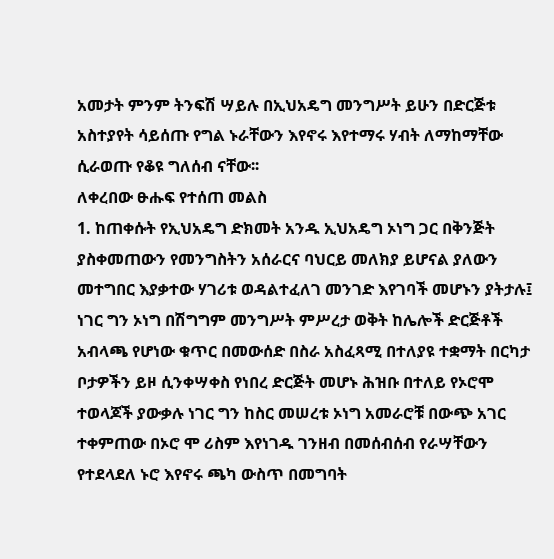አመታት ምንም ትንፍሽ ሣይሉ በኢህአዴግ መንግሥት ይሁን በድርጅቱ አስተያየት ሳይሰጡ የግል ኑራቸውን እየኖሩ እየተማሩ ሃብት ለማከማቸው ሲራወጡ የቆዩ ግለሰብ ናቸው፡፡
ለቀረበው ፁሑፍ የተሰጠ መልስ
1. ከጠቀሱት የኢህአዴግ ድክመት አንዱ ኢህአዴግ ኦነግ ጋር በቅንጅት ያስቀመጠውን የመንግስትን አሰራርና ባህርይ መለክያ ይሆናል ያለውን መተግበር እያቃተው ሃገሪቱ ወዳልተፈለገ መንገድ እየገባች መሆኑን ያትታሉ፤
ነገር ግን ኦነግ በሽግግም መንግሥት ምሥረታ ወቅት ከሌሎች ድርጅቶች አብላጫ የሆነው ቁጥር በመውሰድ በስራ አስፈጻሚ በተለያዩ ተቋማት በርካታ ቦታዎችን ይዞ ሲንቀሣቀስ የነበረ ድርጅት መሆኑ ሕዝቡ በተለይ የኦሮሞ ተወላጆች ያውቃሉ ነገር ግን ከስር መሠረቱ ኦነግ አመራሮቹ በውጭ አገር ተቀምጠው በኦሮ ሞ ሪስም እየነገዱ ገንዘብ በመሰብሰብ የራሣቸውን የተደላደለ ኑሮ እየኖሩ ጫካ ውስጥ በመግባት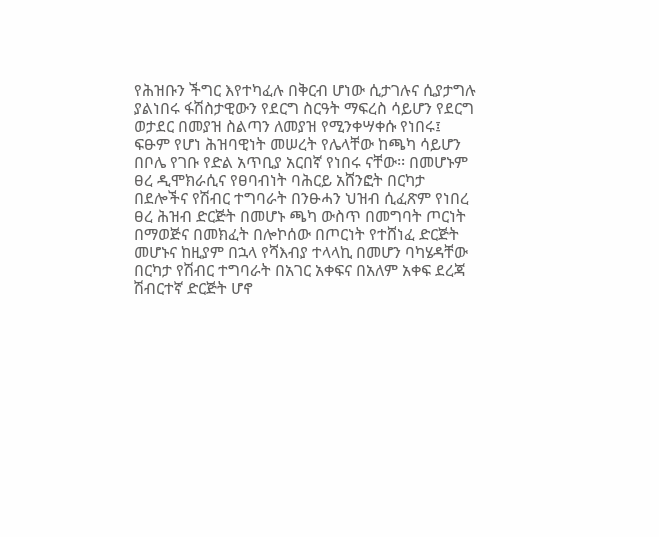የሕዝቡን ችግር እየተካፈሉ በቅርብ ሆነው ሲታገሉና ሲያታግሉ ያልነበሩ ፋሽስታዊውን የደርግ ስርዓት ማፍረስ ሳይሆን የደርግ ወታደር በመያዝ ስልጣን ለመያዝ የሚንቀሣቀሱ የነበሩ፤ ፍፁም የሆነ ሕዝባዊነት መሠረት የሌላቸው ከጫካ ሳይሆን በቦሌ የገቡ የድል አጥቢያ አርበኛ የነበሩ ናቸው፡፡ በመሆኑም ፀረ ዲሞክራሲና የፀባብነት ባሕርይ አሸንፎት በርካታ በደሎችና የሽብር ተግባራት በንፁሓን ህዝብ ሲፈጽም የነበረ ፀረ ሕዝብ ድርጅት በመሆኑ ጫካ ውስጥ በመግባት ጦርነት በማወጅና በመክፈት በሎኮሰው በጦርነት የተሸነፈ ድርጅት መሆኑና ከዚያም በኋላ የሻእብያ ተላላኪ በመሆን ባካሄዳቸው በርካታ የሽብር ተግባራት በአገር አቀፍና በአለም አቀፍ ደረጃ ሽብርተኛ ድርጅት ሆኖ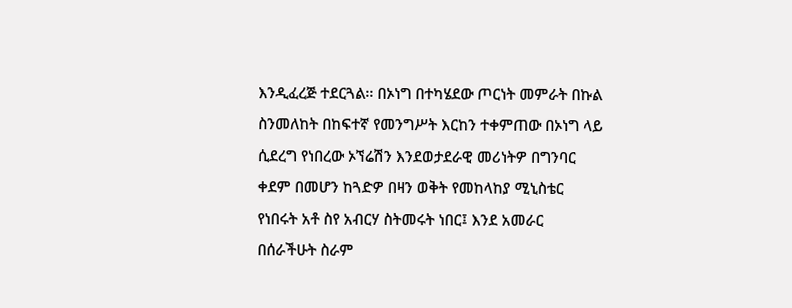እንዲፈረጅ ተደርጓል፡፡ በኦነግ በተካሄደው ጦርነት መምራት በኩል ስንመለከት በከፍተኛ የመንግሥት እርከን ተቀምጠው በኦነግ ላይ ሲደረግ የነበረው ኦኘሬሽን እንደወታደራዊ መሪነትዎ በግንባር ቀደም በመሆን ከጓድዎ በዛን ወቅት የመከላከያ ሚኒስቴር የነበሩት አቶ ስየ አብርሃ ስትመሩት ነበር፤ እንደ አመራር በሰራችሁት ስራም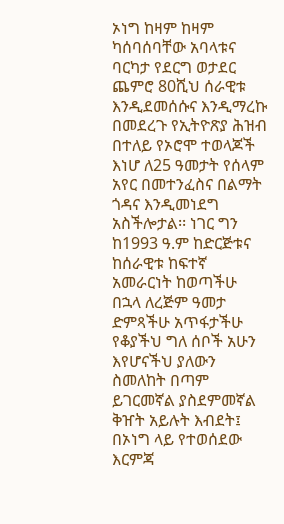ኦነግ ከዛም ከዛም ካሰባሰባቸው አባላቱና ባርካታ የደርግ ወታደር ጨምሮ 80ሺህ ሰራዊቱ እንዲደመሰሱና እንዲማረኩ በመደረጉ የኢትዮጽያ ሕዝብ በተለይ የኦሮሞ ተወላጆች እነሆ ለ25 ዓመታት የሰላም አየር በመተንፈስና በልማት ጎዳና እንዲመነደግ አስችሎታል፡፡ ነገር ግን ከ1993 ዓ.ም ከድርጅቱና ከሰራዊቱ ከፍተኛ አመራርነት ከወጣችሁ በኋላ ለረጅም ዓመታ ድምጻችሁ አጥፋታችሁ የቆያችህ ግለ ሰቦች አሁን እየሆናችህ ያለውን ስመለከት በጣም ይገርመኛል ያስደምመኛል ቅዠት አይሉት እብደት፤ በኦነግ ላይ የተወሰደው እርምጃ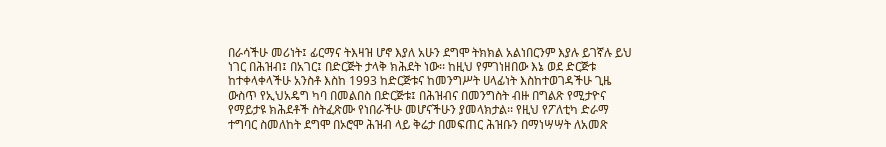በራሳችሁ መሪነት፤ ፊርማና ትእዛዝ ሆኖ እያለ አሁን ደግሞ ትክክል አልነበርንም እያሉ ይገኛሉ ይህ ነገር በሕዝብ፤ በአገር፤ በድርጅት ታላቅ ክሕደት ነው፡፡ ከዚህ የምገነዘበው እኔ ወደ ድርጅቱ ከተቀላቀላችሁ አንስቶ እስከ 1993 ከድርጅቱና ከመንግሥት ሀላፊነት እስከተወገዳችሁ ጊዜ ውስጥ የኢህአዴግ ካባ በመልበስ በድርጅቱ፤ በሕዝብና በመንግስት ብዙ በግልጽ የሚታዮና የማይታዩ ክሕደቶች ስትፈጽሙ የነበራችሁ መሆናችሁን ያመላክታል፡፡ የዚህ የፖለቲካ ድራማ ተግባር ስመለከት ደግሞ በኦሮሞ ሕዝብ ላይ ቅሬታ በመፍጠር ሕዝቡን በማነሣሣት ለአመጽ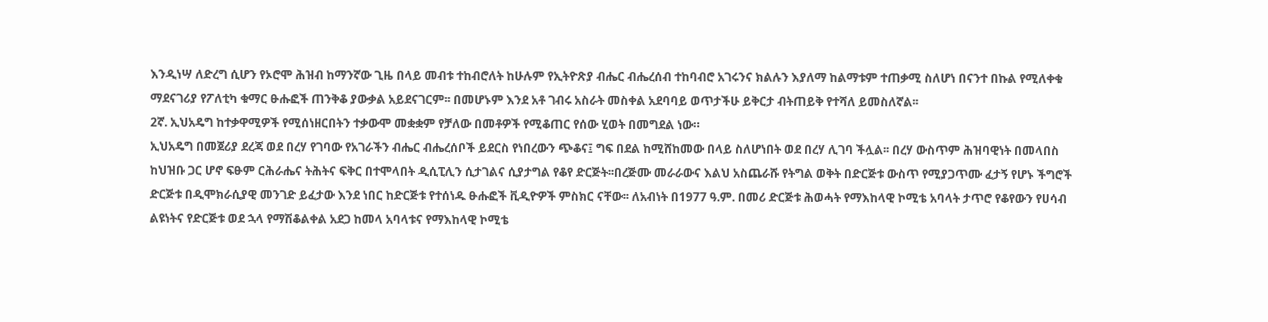እንዲነሣ ለድረግ ሲሆን የኦሮሞ ሕዝብ ከማንኛው ጊዜ በላይ መብቱ ተከብሮለት ከሁሉም የኢትዮጽያ ብሔር ብሔረሰብ ተከባብሮ አገሩንና ክልሉን እያለማ ከልማቱም ተጠቃሚ ስለሆነ በናንተ በኩል የሚለቀቁ ማደናገሪያ የፖለቲካ ቁማር ፁሑፎች ጠንቅቆ ያውቃል አይደናገርም፡፡ በመሆኑም እንደ አቶ ገብሩ አስራት መስቀል አደባባይ ወጥታችሁ ይቅርታ ብትጠይቅ የተሻለ ይመስለኛል፡፡
2ኛ. ኢህአዴግ ከተቃዋሚዎች የሚሰነዘርበትን ተቃውሞ መቋቋም የቻለው በመቶዎች የሚቆጠር የሰው ሂወት በመግደል ነው።
ኢህአዴግ በመጀሪያ ደረጃ ወደ በረሃ የገባው የአገራችን ብሔር ብሔረሰቦች ይደርስ የነበረውን ጭቆና፤ ግፍ በደል ከሚሸከመው በላይ ስለሆነበት ወደ በረሃ ሊገባ ችሏል፡፡ በረሃ ውስጥም ሕዝባዊነት በመላበስ ከህዝቡ ጋር ሆኖ ፍፁም ርሕራሔና ትሕትና ፍቅር በተሞላበት ዲሲፒሊን ሲታገልና ሲያታግል የቆየ ድርጅት፡፡በረጅሙ መራራውና እልህ አስጨራሹ የትግል ወቅት በድርጅቱ ውስጥ የሚያጋጥሙ ፈታኝ የሆኑ ችግሮች ድርጅቱ በዲሞክራሲያዊ መንገድ ይፈታው እንደ ነበር ከድርጅቱ የተሰነዱ ፁሑፎች ቪዲዮዎች ምስክር ናቸው፡፡ ለአብነት በ1977 ዓ.ም. በመሪ ድርጅቱ ሕወሓት የማእከላዊ ኮሚቴ አባላት ታጥሮ የቆየውን የሀሳብ ልዩነትና የድርጅቱ ወደ ኋላ የማሽቆልቀል አደጋ ከመላ አባላቱና የማእከላዊ ኮሚቴ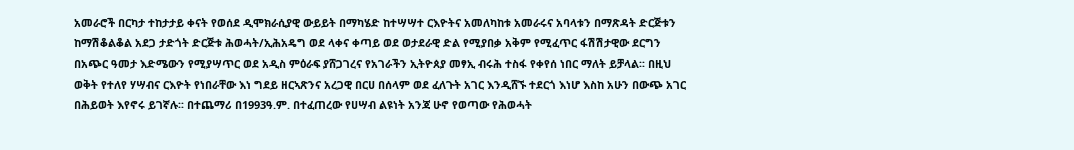አመራሮች በርካታ ተከታታይ ቀናት የወሰደ ዲሞክራሲያዊ ውይይት በማካሄድ ከተሣሣተ ርእዮትና አመለካከቱ አመራሩና አባላቱን በማጽዳት ድርጅቱን ከማሽቆልቆል አደጋ ታድጎት ድርጅቱ ሕወሓት/ኢሕአዴግ ወደ ላቀና ቀጣይ ወደ ወታደራዊ ድል የሚያበቃ አቅም የሚፈጥር ፋሽሽታዊው ደርግን በአጭር ዓመታ እድሜውን የሚያሣጥር ወደ አዲስ ምዕራፍ ያሸጋገረና የአገራችን ኢትዮጰያ መፃኢ ብሩሕ ተስፋ የቀየሰ ነበር ማለት ይቻላል፡፡ በዚህ ወቅት የተለየ ሃሣብና ርእዮት የነበራቸው እነ ግደይ ዘርኣጽንና አረጋዊ በርሀ በሰላም ወደ ፈለጉት አገር እንዲሸኙ ተደርጎ እነሆ እስከ አሁን በውጭ አገር በሕይወት እየኖሩ ይገኛሉ፡፡ በተጨማሪ በ1993ዓ.ም. በተፈጠረው የሀሣብ ልዩነት አንጃ ሁኖ የወጣው የሕወሓት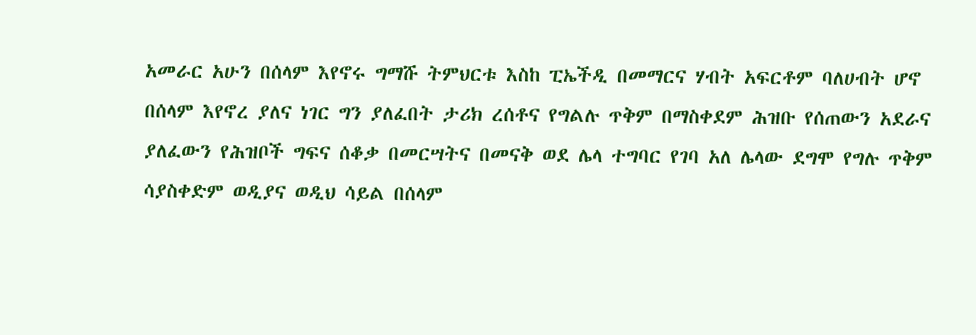አመራር አሁን በሰላም እየኖሩ ግማሹ ትምህርቱ እስከ ፒኤችዲ በመማርና ሃብት አፍርቶም ባለሀብት ሆኖ በሰላም እየኖረ ያለና ነገር ግን ያለፈበት ታሪክ ረሰቶና የግልሉ ጥቅም በማስቀደም ሕዝቡ የሰጠውን አደራና ያለፈውን የሕዝቦች ግፍና ሰቆቃ በመርሣትና በመናቅ ወደ ሌላ ተግባር የገባ አለ ሌላው ደግሞ የግሉ ጥቅም ሳያስቀድም ወዲያና ወዲህ ሳይል በሰላም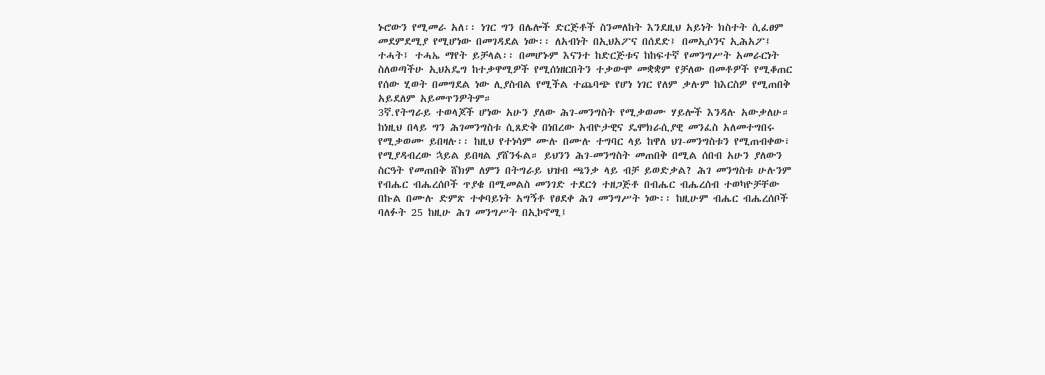ኑሮውን የሚመራ አለ፡፡ ነገር ግን በሌሎች ድርጅቶች ስንመለከት እንደዚህ አይነት ክስተት ሲፈፀም መደምደሚያ የሚሆነው በመገዳደል ነው፡፡ ለአብነት በኢህአፖና በሰደድ፤ በመኢሶንና ኢሕአፖ፤ ተሓት፤ ተሓኤ ማየት ይቻላል፡፡ በመሆኑም እናንተ ከድርጅቱና ከከፍተኛ የመንግሥት አመራርነት ስለወጣችሁ ኢህአዴግ ከተቃዋሚዎች የሚሰነዘርበትን ተቃውሞ መቋቋም የቻለው በመቶዎች የሚቆጠር የሰው ሂወት በመግደል ነው ሊያስብል የሚችል ተጨባጭ የሆነ ነገር የለም ቃሉም ከእርስዎ የሚጠበቅ አይደለም አይመጥንዎትም።
3ኛ.የትግራይ ተወላጆች ሆነው አሁን ያለው ሕገ-መንግስት የሚቃወሙ ሃይሎች እንዳሉ አውቃለሁ። ከነዚህ በላይ ግን ሕገመንግስቱ ሲጸድቅ በነበረው አብዮታዊና ዴሞክራሲያዊ መንፈስ አለመተግበሩ የሚቃወሙ ይበዛሉ፡፡ ከዚህ የተነሳም ሙሉ በሙሉ ተግባር ላይ ከዋለ ህገ-መንግስቱን የሚጠብቀው፣ የሚያዳብረው ኋይል ይበዛል ያሸንፋል። ይህንን ሕገ-መንግስት መጠበቅ በሚል ሰበብ አሁን ያለውን ስርዓት የመጠበቅ ሸክም ለምን በትግራይ ህዝብ ጫንቃ ላይ ብቻ ይወድቃል? ሕገ መንግስቱ ሁሉንም የብሔር ብሔረሰቦች ጥያቄ በሚመልስ መንገድ ተደርጎ ተዘጋጅቶ በብሔር ብሔረሰብ ተወካዮቻቸው በኩል በሙሉ ድምጽ ተቀባይነት አግኝቶ የፀደቀ ሕገ መንግሥት ነው፡፡ ከዚሁም ብሔር ብሔረሰቦች ባለፉት 25 ከዚሁ ሕገ መንግሥት በኢኮኖሚ፤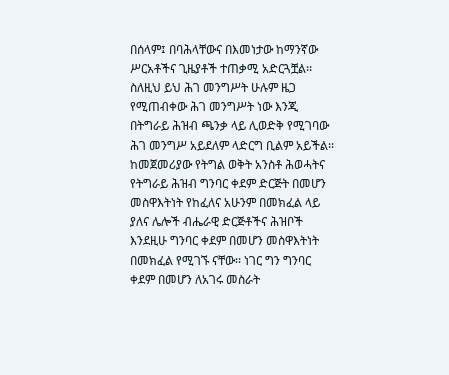በሰላም፤ በባሕላቸውና በእመነታው ከማንኛው ሥርአቶችና ጊዜያቶች ተጠቃሚ አድርጓቿል፡፡ ስለዚህ ይህ ሕገ መንግሥት ሁሉም ዜጋ የሚጠብቀው ሕገ መንግሥት ነው እንጂ በትግራይ ሕዝብ ጫንቃ ላይ ሊወድቅ የሚገባው ሕገ መንግሥ አይደለም ላድርግ ቢልም አይችል፡፡ ከመጀመሪያው የትግል ወቅት አንስቶ ሕወሓትና የትግራይ ሕዝብ ግንባር ቀደም ድርጅት በመሆን መስዋእትነት የከፈለና አሁንም በመክፈል ላይ ያለና ሌሎች ብሔራዊ ድርጅቶችና ሕዝቦች እንደዚሁ ግንባር ቀደም በመሆን መስዋእትነት በመክፈል የሚገኙ ናቸው፡፡ ነገር ግን ግንባር ቀደም በመሆን ለአገሩ መስራት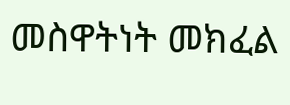መስዋትነት መክፈል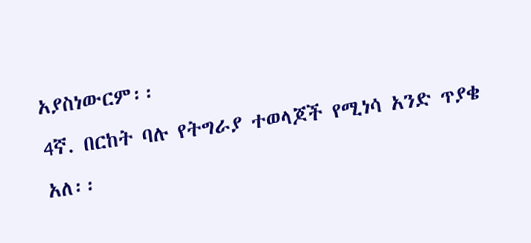አያስነውርም፡፡
4ኛ. በርከት ባሉ የትግራያ ተወላጆች የሚነሳ አንድ ጥያቄ አለ፡፡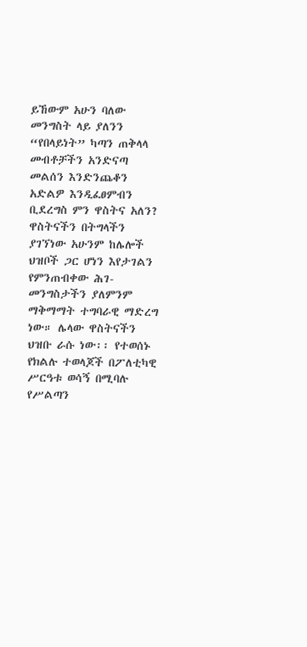ይኸውም አሁን ባለው መንግስት ላይ ያለንን “የበላይነት” ካጣን ጠቅላላ መብቶቻችን አንድናጣ መልሰን እንድንጨቆን አድልዎ እንዲፈፀምብን ቢደረግስ ምን ዋስትና አለን? ዋስትናችን በትግላችን ያገኘነው አሁንም ከሌሎች ህዝቦች ጋር ሆነን እየታገልን የምንጠብቀው ሕገ-መንግስታችን ያለምንም ማቅማማት ተግባራዊ ማድረግ ነው። ሌላው ዋስትናችን ህዝቡ ራሱ ነው፡፡ የተወሰኑ የክልሉ ተወላጆች በፖለቲካዊ ሥርዓቱ ወሳኝ በሚባሉ የሥልጣን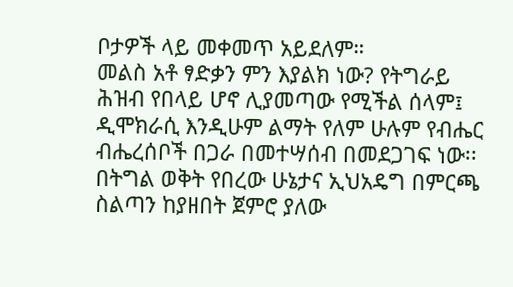ቦታዎች ላይ መቀመጥ አይደለም።
መልስ አቶ ፃድቃን ምን እያልክ ነው? የትግራይ ሕዝብ የበላይ ሆኖ ሊያመጣው የሚችል ሰላም፤ ዲሞክራሲ እንዲሁም ልማት የለም ሁሉም የብሔር ብሔረሰቦች በጋራ በመተሣሰብ በመደጋገፍ ነው፡፡ በትግል ወቅት የበረው ሁኔታና ኢህአዴግ በምርጫ ስልጣን ከያዘበት ጀምሮ ያለው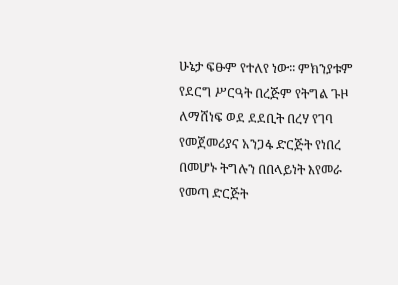ሁኔታ ፍፁም የተለየ ነው፡፡ ምክንያቱም የደርግ ሥርዓት በረጅም የትግል ጉዞ ለማሸነፍ ወደ ደደቢት በረሃ የገባ የመጀመሪያና አንጋፋ ድርጅት የነበረ በመሆኑ ትግሉን በበላይነት እየመራ የመጣ ድርጅት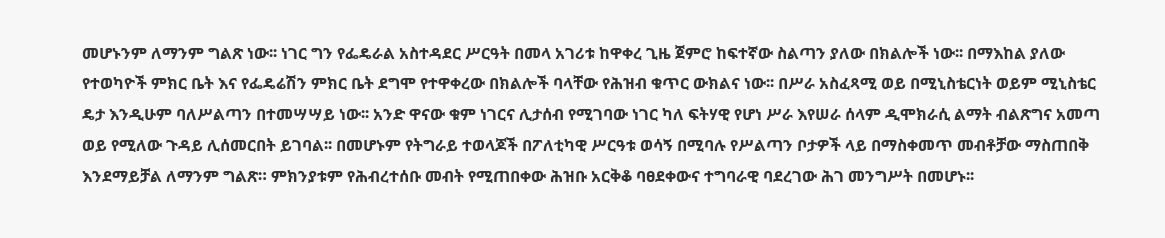መሆኑንም ለማንም ግልጽ ነው፡፡ ነገር ግን የፌዴራል አስተዳደር ሥርዓት በመላ አገሪቱ ከዋቀረ ጊዜ ጀምሮ ከፍተኛው ስልጣን ያለው በክልሎች ነው፡፡ በማእከል ያለው የተወካዮች ምክር ቤት እና የፌዴሬሽን ምክር ቤት ደግሞ የተዋቀረው በክልሎች ባላቸው የሕዝብ ቁጥር ውክልና ነው፡፡ በሥራ አስፈጻሚ ወይ በሚኒስቴርነት ወይም ሚኒስቴር ዴታ እንዲሁም ባለሥልጣን በተመሣሣይ ነው፡፡ አንድ ዋናው ቁም ነገርና ሊታሰብ የሚገባው ነገር ካለ ፍትሃዊ የሆነ ሥራ እየሠራ ሰላም ዲሞክራሲ ልማት ብልጽግና አመጣ ወይ የሚለው ጉዳይ ሊሰመርበት ይገባል፡፡ በመሆኑም የትግራይ ተወላጆች በፖለቲካዊ ሥርዓቱ ወሳኝ በሚባሉ የሥልጣን ቦታዎች ላይ በማስቀመጥ መብቶቻው ማስጠበቅ እንደማይቻል ለማንም ግልጽ። ምክንያቱም የሕብረተሰቡ መብት የሚጠበቀው ሕዝቡ አርቅቆ ባፀደቀውና ተግባራዊ ባደረገው ሕገ መንግሥት በመሆኑ፡፡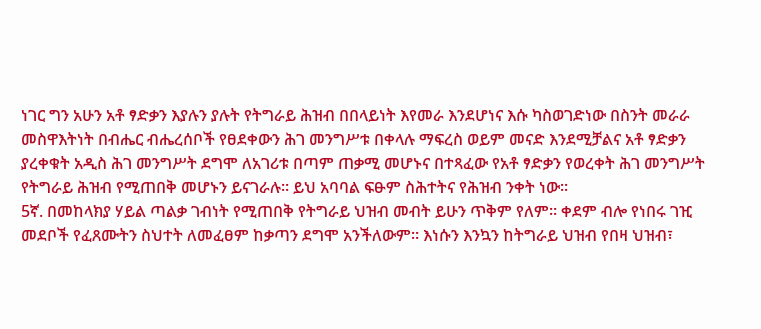ነገር ግን አሁን አቶ ፃድቃን እያሉን ያሉት የትግራይ ሕዝብ በበላይነት እየመራ እንደሆነና እሱ ካስወገድነው በስንት መራራ መስዋእትነት በብሔር ብሔረሰቦች የፀደቀውን ሕገ መንግሥቱ በቀላሉ ማፍረስ ወይም መናድ እንደሚቻልና አቶ ፃድቃን ያረቀቁት አዲስ ሕገ መንግሥት ደግሞ ለአገሪቱ በጣም ጠቃሚ መሆኑና በተጻፈው የአቶ ፃድቃን የወረቀት ሕገ መንግሥት የትግራይ ሕዝብ የሚጠበቅ መሆኑን ይናገራሉ፡፡ ይህ አባባል ፍፁም ስሕተትና የሕዝብ ንቀት ነው፡፡
5ኛ. በመከላክያ ሃይል ጣልቃ ገብነት የሚጠበቅ የትግራይ ህዝብ መብት ይሁን ጥቅም የለም። ቀደም ብሎ የነበሩ ገዢ መደቦች የፈጸሙትን ስህተት ለመፈፀም ከቃጣን ደግሞ አንችለውም። እነሱን እንኳን ከትግራይ ህዝብ የበዛ ህዝብ፣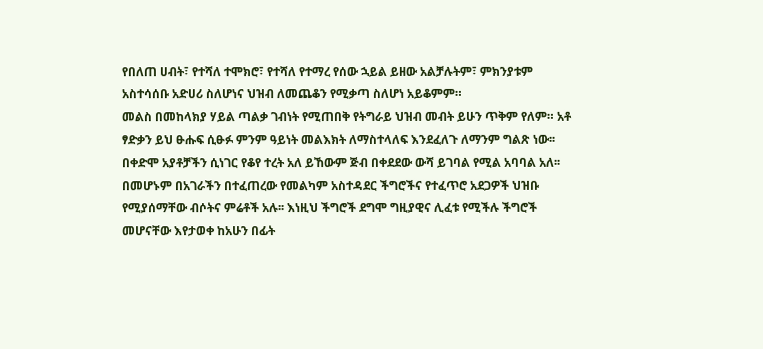የበለጠ ሀብት፣ የተሻለ ተሞክሮ፣ የተሻለ የተማረ የሰው ኋይል ይዘው አልቻሉትም፣ ምክንያቱም አስተሳሰቡ አድሀሪ ስለሆነና ህዝብ ለመጨቆን የሚቃጣ ስለሆነ አይቆምም።
መልስ በመከላክያ ሃይል ጣልቃ ገብነት የሚጠበቅ የትግራይ ህዝብ መብት ይሁን ጥቅም የለም። አቶ ፃድቃን ይህ ፁሑፍ ሲፁፉ ምንም ዓይነት መልእክት ለማስተላለፍ እንደፈለጉ ለማንም ግልጽ ነው፡፡ በቀድሞ አያቶቻችን ሲነገር የቆየ ተረት አለ ይኸውም ጅብ በቀደደው ውሻ ይገባል የሚል አባባል አለ፡፡ በመሆኑም በአገራችን በተፈጠረው የመልካም አስተዳደር ችግሮችና የተፈጥሮ አደጋዎች ህዝቡ የሚያሰማቸው ብሶትና ምሬቶች አሉ፡፡ እነዚህ ችግሮች ደግሞ ግዚያዊና ሊፈቱ የሚችሉ ችግሮች መሆናቸው እየታወቀ ከአሁን በፊት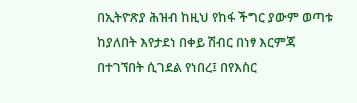በኢትዮጽያ ሕዝብ ከዚህ የከፋ ችግር ያውም ወጣቱ ከያለበት እየታደነ በቀይ ሽብር በነፃ እርምጃ በተገኘበት ሲገደል የነበረ፤ በየእስር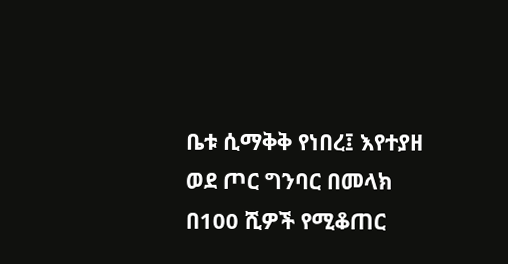ቤቱ ሲማቅቅ የነበረ፤ እየተያዘ ወደ ጦር ግንባር በመላክ በ100 ሺዎች የሚቆጠር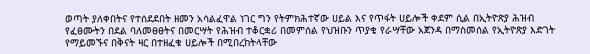ወጣት ያለቀበትና የተሰደደበት ዘመን አሳልፈዋል ነገር ግን የትምክሕተኛው ሀይል እና የጥፋት ሀይሎች ቀደም ሲል በኢትዮጽያ ሕዝብ የፈፀሙትን በደል ባለመፀፀትና በመርሣት የሕዝብ ተቆርቋሪ በመምሰል የህዝቡን ጥያቄ የራሣቸው አጀንዳ በማስመሰል የኢትዮጽያ እድገት የማይመኙና በቅናት ዛር በተዘፈቁ ሀይሎች በሚበረከትላቸው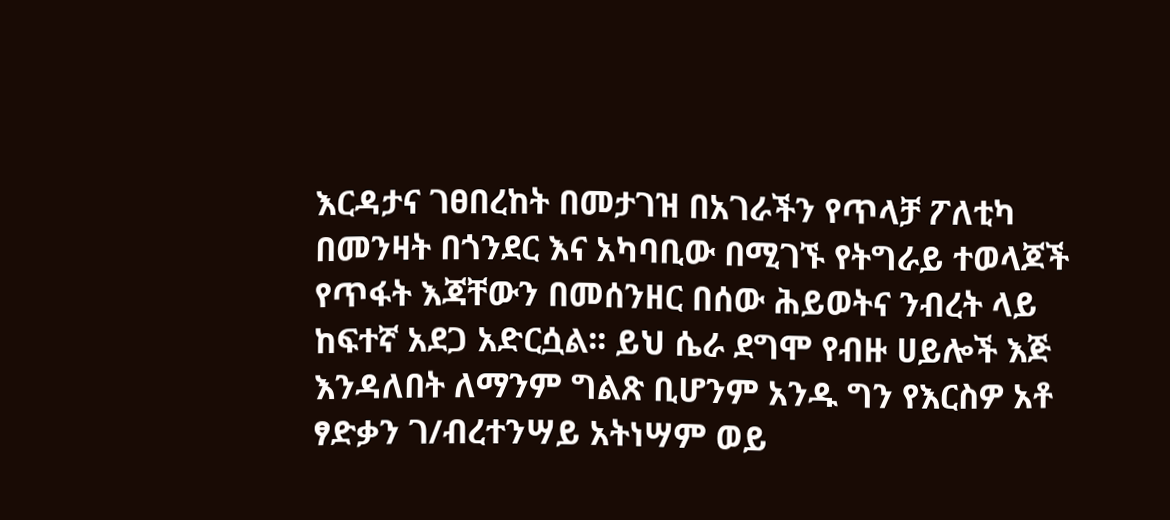እርዳታና ገፀበረከት በመታገዝ በአገራችን የጥላቻ ፖለቲካ በመንዛት በጎንደር እና አካባቢው በሚገኙ የትግራይ ተወላጆች የጥፋት እጃቸውን በመሰንዘር በሰው ሕይወትና ንብረት ላይ ከፍተኛ አደጋ አድርሷል፡፡ ይህ ሴራ ደግሞ የብዙ ሀይሎች እጅ እንዳለበት ለማንም ግልጽ ቢሆንም አንዱ ግን የእርስዎ አቶ ፃድቃን ገ/ብረተንሣይ አትነሣም ወይ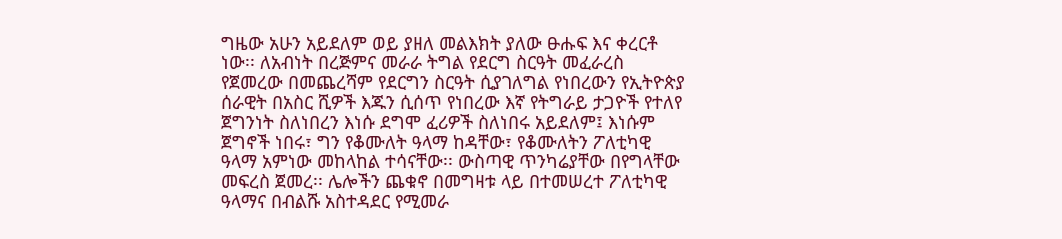ግዜው አሁን አይደለም ወይ ያዘለ መልእክት ያለው ፁሑፍ እና ቀረርቶ ነው፡፡ ለአብነት በረጅምና መራራ ትግል የደርግ ስርዓት መፈራረስ የጀመረው በመጨረሻም የደርግን ስርዓት ሲያገለግል የነበረውን የኢትዮጵያ ሰራዊት በአስር ሺዎች እጁን ሲሰጥ የነበረው እኛ የትግራይ ታጋዮች የተለየ ጀግንነት ስለነበረን እነሱ ደግሞ ፈሪዎች ስለነበሩ አይደለም፤ እነሱም ጀግኖች ነበሩ፣ ግን የቆሙለት ዓላማ ከዳቸው፣ የቆሙለትን ፖለቲካዊ ዓላማ አምነው መከላከል ተሳናቸው፡፡ ውስጣዊ ጥንካሬያቸው በየግላቸው መፍረስ ጀመረ፡፡ ሌሎችን ጨቁኖ በመግዛቱ ላይ በተመሠረተ ፖለቲካዊ ዓላማና በብልሹ አስተዳደር የሚመራ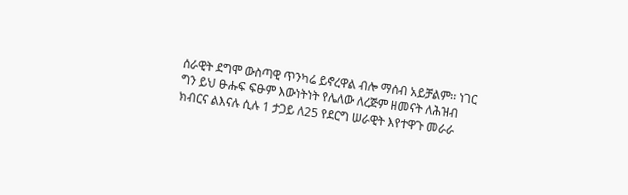ሰራዊት ደግሞ ውስጣዊ ጥንካሬ ይኖረዋል ብሎ ማሰብ አይቻልም፡፡ ነገር ግን ይህ ፁሑፍ ፍፁም እውነትነት የሌለው ለረጅም ዘመናት ለሕዝብ ክብርና ልእናሉ ሲሉ 1 ታጋይ ለ25 የደርግ ሠራዊት እየተዋጉ መራራ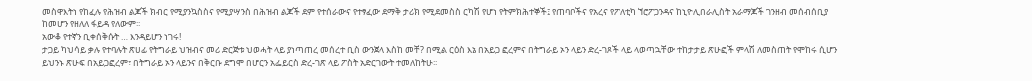መስዋእትነ የከፈሉ የሕዝብ ልጆች ክብር የሚያንኳስስና የሚያሣንስ በሕዝብ ልጆች ደም የተሰራውና የተፃፈው ደማቅ ታሪክ የሚደመስስ ርካሽ የሆነ የትምክሕተኞች፤ የጠባቦችና የአረና የፖለቲካ ኘሮፖጋንዳና ከኒዮሊበራሊስት አራማጆች ገንዘብ መሰብሰቢያ ከመሆን የዘለለ ፋይዳ የለውም፡፡
አውቆ የተኛን ቢቀሰቅሱት … እንዳይሆን ነገሩ!
ታጋይ ካህሳይ ቃሉ የተባሉት ጽሀፊ የትግራይ ህዝብና መሪ ድርጅቱ ህወሓት ላይ ያነጣጠረ መሰረተ ቢስ ውንጀላ እስከ መቸ? በሚል ርዕስ እኔ በአይጋ ፎረምና በትግራይ ኦን ላይን ድረ-ገጾች ላይ ላወጣኋቸው ተከታታይ ጽሁፎች ምላሽ ለመስጠት የሞከሩ ሲሆን ይህንኑ ጽሁፍ በአይጋፎረም፣ በትግራይ ኦን ላይንና በቅርቡ ደግሞ በሆርን አፌይርስ ድረ-ገጽ ላይ ፖስት አድርገውት ተመለከትሁ፡፡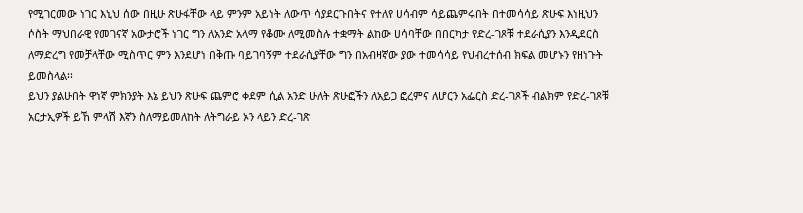የሚገርመው ነገር እኒህ ሰው በዚሁ ጽሁፋቸው ላይ ምንም አይነት ለውጥ ሳያደርጉበትና የተለየ ሀሳብም ሳይጨምሩበት በተመሳሳይ ጽሁፍ እነዚህን ሶስት ማህበራዊ የመገናኛ አውታሮች ነገር ግን ለአንድ አላማ የቆሙ ለሚመስሉ ተቋማት ልከው ሀሳባቸው በበርካታ የድረ-ገጾቹ ተደራሲያን እንዲደርስ ለማድረግ የመቻላቸው ሚስጥር ምን እንደሆነ በቅጡ ባይገባኝም ተደራሲያቸው ግን በአብዛኛው ያው ተመሳሳይ የህብረተሰብ ክፍል መሆኑን የዘነጉት ይመስላል፡፡
ይህን ያልሁበት ዋነኛ ምክንያት እኔ ይህን ጽሁፍ ጨምሮ ቀደም ሲል አንድ ሁለት ጽሁፎችን ለአይጋ ፎረምና ለሆርን አፌርስ ድረ-ገጾች ብልክም የድረ-ገጾቹ አርታኢዎች ይኸ ምላሽ እኛን ስለማይመለከት ለትግራይ ኦን ላይን ድረ-ገጽ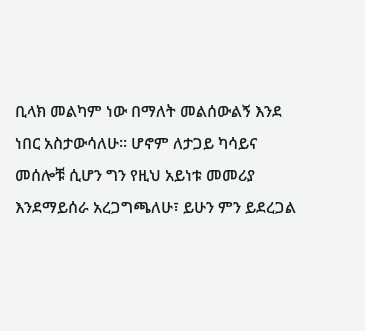ቢላክ መልካም ነው በማለት መልሰውልኝ እንደ ነበር አስታውሳለሁ፡፡ ሆኖም ለታጋይ ካሳይና መሰሎቹ ሲሆን ግን የዚህ አይነቱ መመሪያ እንደማይሰራ አረጋግጫለሁ፣ ይሁን ምን ይደረጋል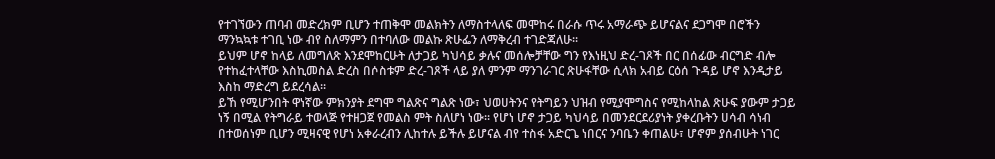የተገኘውን ጠባብ መድረክም ቢሆን ተጠቅሞ መልክትን ለማስተላለፍ መሞከሩ በራሱ ጥሩ አማራጭ ይሆናልና ደጋግሞ በሮችን ማንኳኳቱ ተገቢ ነው ብየ ስለማምን በተባለው መልኩ ጽሁፌን ለማቅረብ ተገድጃለሁ፡፡
ይህም ሆኖ ከላይ ለመግለጽ እንደሞከርሁት ለታጋይ ካህሳይ ቃሉና መሰሎቻቸው ግን የእነዚህ ድረ-ገጾች በር በሰፊው ብርግድ ብሎ የተከፈተላቸው እስኪመስል ድረስ በሶስቱም ድረ-ገጾች ላይ ያለ ምንም ማንገራገር ጽሁፋቸው ሲላክ አብይ ርዕሰ ጉዳይ ሆኖ እንዲታይ እስከ ማድረግ ይደረሳል፡፡
ይኸ የሚሆንበት ዋነኛው ምክንያት ደግሞ ግልጽና ግልጽ ነው፣ ህወሀትንና የትግይን ህዝብ የሚያሞግስና የሚከላከል ጽሁፍ ያውም ታጋይ ነኝ በሚል የትግራይ ተወላጅ የተዘጋጀ የመልስ ምት ስለሆነ ነው፡፡ የሆነ ሆኖ ታጋይ ካህሳይ በመንደርደሪያነት ያቀረቡትን ሀሳብ ሳነብ በተወሰነም ቢሆን ሚዛናዊ የሆነ አቀራረብን ሊከተሉ ይችሉ ይሆናል ብየ ተስፋ አድርጌ ነበርና ንባቤን ቀጠልሁ፣ ሆኖም ያሰብሁት ነገር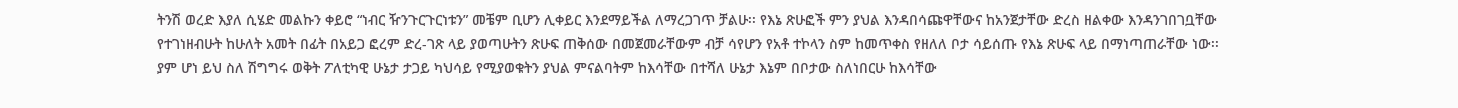ትንሽ ወረድ እያለ ሲሄድ መልኩን ቀይሮ “ነብር ዥንጉርጉርነቱን” መቼም ቢሆን ሊቀይር እንደማይችል ለማረጋገጥ ቻልሁ፡፡ የእኔ ጽሁፎች ምን ያህል እንዳበሳጩዋቸውና ከአንጀታቸው ድረስ ዘልቀው እንዳንገበገቧቸው የተገነዘብሁት ከሁለት አመት በፊት በአይጋ ፎረም ድረ-ገጽ ላይ ያወጣሁትን ጽሁፍ ጠቅሰው በመጀመራቸውም ብቻ ሳየሆን የአቶ ተኮላን ስም ከመጥቀስ የዘለለ ቦታ ሳይሰጡ የእኔ ጽሁፍ ላይ በማነጣጠራቸው ነው፡፡
ያም ሆነ ይህ ስለ ሽግግሩ ወቅት ፖለቲካዊ ሁኔታ ታጋይ ካህሳይ የሚያወቁትን ያህል ምናልባትም ከእሳቸው በተሻለ ሁኔታ እኔም በቦታው ስለነበርሁ ከእሳቸው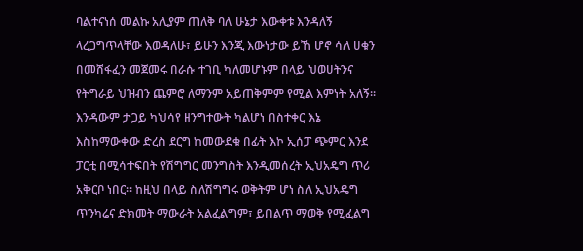ባልተናነሰ መልኩ አሊያም ጠለቅ ባለ ሁኔታ እውቀቱ እንዳለኝ ላረጋግጥላቸው እወዳለሁ፣ ይሁን እንጂ እውነታው ይኸ ሆኖ ሳለ ሀቁን በመሸፋፈን መጀመሩ በራሱ ተገቢ ካለመሆኑም በላይ ህወሀትንና የትግራይ ህዝብን ጨምሮ ለማንም አይጠቅምም የሚል እምነት አለኝ፡፡
እንዳውም ታጋይ ካህሳየ ዘንግተውት ካልሆነ በስተቀር እኔ እስከማውቀው ድረስ ደርግ ከመውደቁ በፊት እኮ ኢሰፓ ጭምር እንደ ፓርቲ በሚሳተፍበት የሽግግር መንግስት እንዲመሰረት ኢህአዴግ ጥሪ አቅርቦ ነበር፡፡ ከዚህ በላይ ስለሽግግሩ ወቅትም ሆነ ስለ ኢህአዴግ ጥንካሬና ድክመት ማውራት አልፈልግም፣ ይበልጥ ማወቅ የሚፈልግ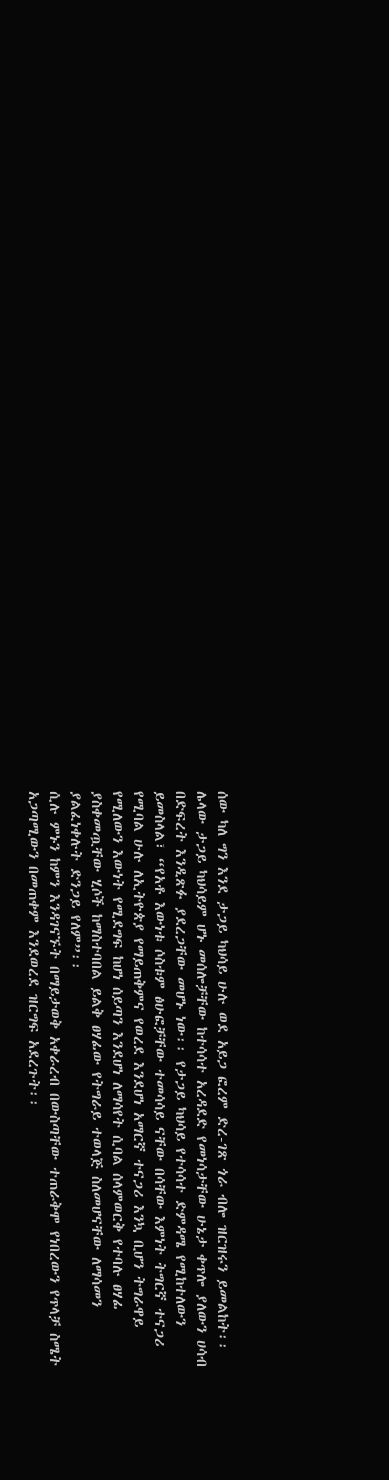ሰው ካለ ግን እንደ ታጋይ ካህሳይ ሁሉ ወደ አይጋ ፎረም ድረ-ገጽ ጎራ ብሎ ዝርዝሩን ይመልከት፡፡
ሌላው ታጋይ ካህሳይም ሆኑ መሰሎቻቸው ከተሳሳተ አረዳደድ የመነሳታቸው ሁኔታ ቀጥሎ ያለውን ሀሳብ በድፍረት እንዲጽፉ ያደረጋቸው መሆኑ ነው፡፡ የታጋይ ካህሳይ የተሳሳተ ድምዳሜ የሚከተለውን ይመስላል፣ “የአቶ እውነቱ ሶስቱም ፅሁፎቻቸው ተመሳሳይ ናቸው በሳቸው እምነት ትግርኛ ተናጋሪ የሚባል ሁሉ ለኢትዮጵያ የማይጠቅምና የወረደ እንደሆነ አማርኛ ተናጋሪ እንኳ ቢሆን ትግራዋይ የሚለውን እውነት የሚደግፍ ከሆነ ሰይጣን እንደሆነ ለማሳየት ሲባል ሰላምወርቅ የተባሉ ፀሃፊ ያስቀመጧቸው ሂሶች ከማስተባበል ይልቅ ፀሃፊው የትግራይ ተወላጅ ስለመሆናቸው ለማሳመን ያልፈነቀሉት ድንጋይ የለም”፡፡
ሲሉ ምኑን ከምን እንዳገናኙት በማይታወቅ አቀራረብ በውስጣቸው ተጠራቅሞ የነበረውን የጥላቻ ስሜት አጋጣሚውን በመጠቀም እንደወረደ ዝርግፍ አደረጉት፡፡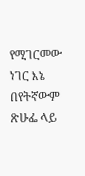የሚገርመው ነገር እኔ በየትኛውም ጽሁፌ ላይ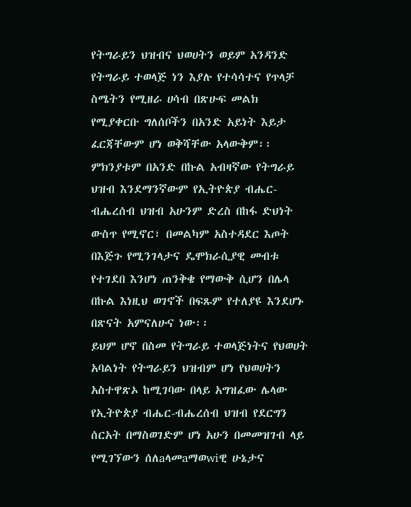የትግራይን ህዝብና ህወሀትን ወይም አንዳንድ የትግራይ ተወላጅ ነን እያሉ የተሳሳተና የጥላቻ ስሜትን የሚዘራ ሀሳብ በጽሁፍ መልክ የሚያቀርቡ ግለሰቦችን በአንድ አይነት እይታ ፈርጃቸውም ሆነ ወቅሻቸው አላውቅም፡፡ ምክንያቱም በአንድ በኩል አብዛኛው የትግራይ ህዝብ እንደማንኛውም የኢትዮጵያ ብሔር-ብሔረሰብ ህዝብ አሁንም ድረስ በከፋ ድህነት ውስጥ የሚኖር፣ በመልካም አስተዳደር እጦት በእጅጉ የሚንገላታና ዴሞክራሲያዊ መብቱ የተገደበ እንሆነ ጠንቅቄ የማውቅ ሲሆን በሌላ በኩል እነዚህ ወገኖች በፍጹም የተለያዩ እንደሆኑ በጽናት አምናለሁና ነው፡፡
ይህም ሆኖ በስመ የትግራይ ተወላጅነትና የህወሀት አባልነት የትግራይን ህዝብም ሆነ የህወሀትን አስተዋጽኦ ከሚገባው በላይ አግዝፈው ሌላው የኢትዮጵያ ብሔር-ብሔረሰብ ህዝብ የደርግን ሰርአት በማስወገድም ሆነ አሁን በመመዝገብ ላይ የሚገኘውን ሰለaላመaማወwiዊ ሁኔታና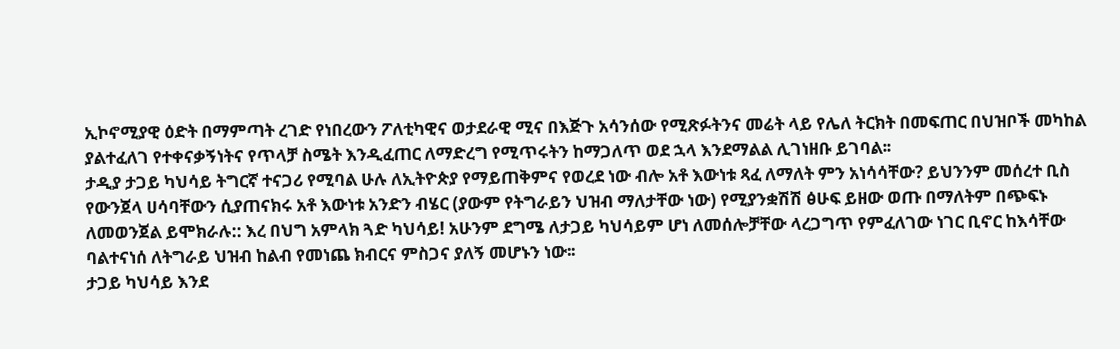ኢኮኖሚያዊ ዕድት በማምጣት ረገድ የነበረውን ፖለቲካዊና ወታደራዊ ሚና በእጅጉ አሳንሰው የሚጽፉትንና መሬት ላይ የሌለ ትርክት በመፍጠር በህዝቦች መካከል ያልተፈለገ የተቀናቃኝነትና የጥላቻ ስሜት እንዲፈጠር ለማድረግ የሚጥሩትን ከማጋለጥ ወደ ኋላ እንደማልል ሊገነዘቡ ይገባል፡፡
ታዲያ ታጋይ ካህሳይ ትግርኛ ተናጋሪ የሚባል ሁሉ ለኢትዮጵያ የማይጠቅምና የወረደ ነው ብሎ አቶ እውነቱ ጻፈ ለማለት ምን አነሳሳቸው? ይህንንም መሰረተ ቢስ የውንጀላ ሀሳባቸውን ሲያጠናክሩ አቶ እውነቱ አንድን ብሄር (ያውም የትግራይን ህዝብ ማለታቸው ነው) የሚያንቋሽሽ ፅሁፍ ይዘው ወጡ በማለትም በጭፍኑ ለመወንጀል ይሞክራሉ:: እረ በህግ አምላክ ጓድ ካህሳይ! አሁንም ደግሜ ለታጋይ ካህሳይም ሆነ ለመሰሎቻቸው ላረጋግጥ የምፈለገው ነገር ቢኖር ከእሳቸው ባልተናነሰ ለትግራይ ህዝብ ከልብ የመነጨ ክብርና ምስጋና ያለኝ መሆኑን ነው፡፡
ታጋይ ካህሳይ እንደ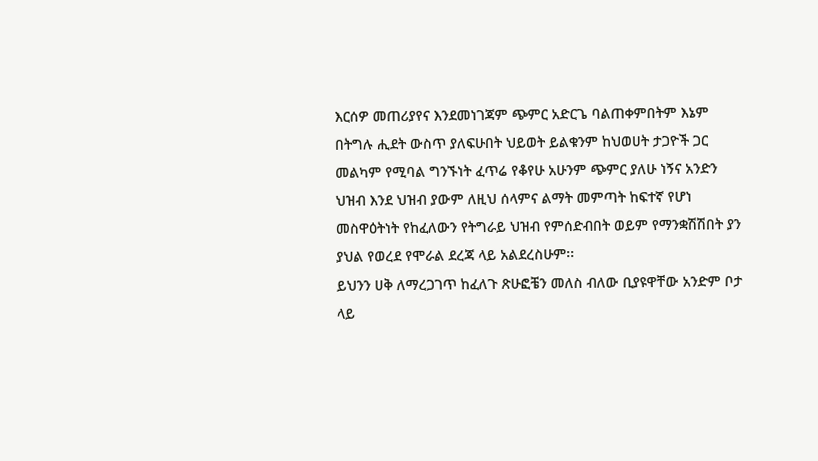እርሰዎ መጠሪያየና እንደመነገጃም ጭምር አድርጌ ባልጠቀምበትም እኔም በትግሉ ሒደት ውስጥ ያለፍሁበት ህይወት ይልቁንም ከህወሀት ታጋዮች ጋር መልካም የሚባል ግንኙነት ፈጥሬ የቆየሁ አሁንም ጭምር ያለሁ ነኝና አንድን ህዝብ እንደ ህዝብ ያውም ለዚህ ሰላምና ልማት መምጣት ከፍተኛ የሆነ መስዋዕትነት የከፈለውን የትግራይ ህዝብ የምሰድብበት ወይም የማንቋሽሽበት ያን ያህል የወረደ የሞራል ደረጃ ላይ አልደረስሁም፡፡
ይህንን ሀቅ ለማረጋገጥ ከፈለጉ ጽሁፎቼን መለስ ብለው ቢያዩዋቸው አንድም ቦታ ላይ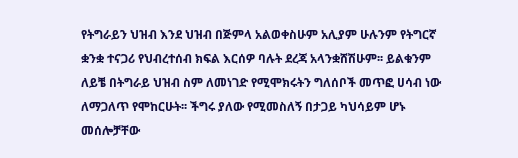የትግራይን ህዝብ እንደ ህዝብ በጅምላ አልወቀስሁም አሊያም ሁሉንም የትግርኛ ቋንቋ ተናጋሪ የህብረተሰብ ክፍል እርሰዎ ባሉት ደረጃ አላንቋሸሽሁም፡፡ ይልቁንም ለይቼ በትግራይ ህዝብ ስም ለመነገድ የሚሞክሩትን ግለሰቦች መጥፎ ሀሳብ ነው ለማጋለጥ የሞከርሁት፡፡ ችግሩ ያለው የሚመስለኝ በታጋይ ካህሳይም ሆኑ መሰሎቻቸው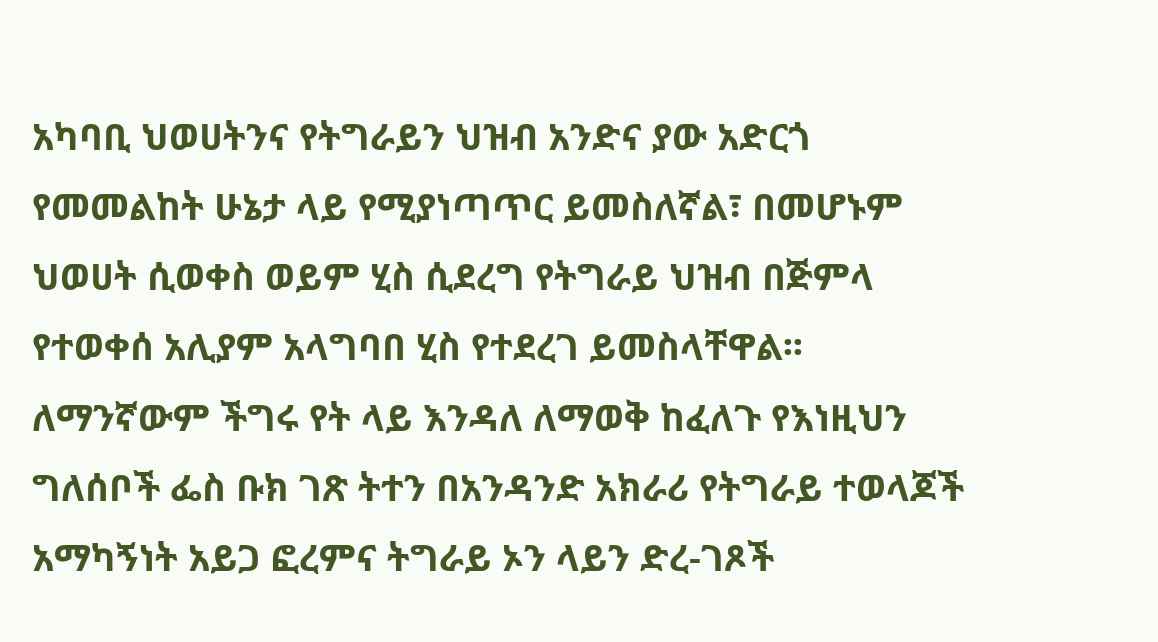አካባቢ ህወሀትንና የትግራይን ህዝብ አንድና ያው አድርጎ የመመልከት ሁኔታ ላይ የሚያነጣጥር ይመስለኛል፣ በመሆኑም ህወሀት ሲወቀስ ወይም ሂስ ሲደረግ የትግራይ ህዝብ በጅምላ የተወቀሰ አሊያም አላግባበ ሂስ የተደረገ ይመስላቸዋል፡፡
ለማንኛውም ችግሩ የት ላይ እንዳለ ለማወቅ ከፈለጉ የእነዚህን ግለሰቦች ፌስ ቡክ ገጽ ትተን በአንዳንድ አክራሪ የትግራይ ተወላጆች አማካኝነት አይጋ ፎረምና ትግራይ ኦን ላይን ድረ-ገጾች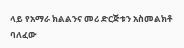ላይ የአማራ ክልልንና መሪ ድርጅቱን አስመልክቶ ባለፈው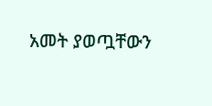አመት ያወጧቸውን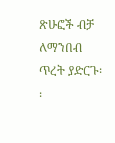ጽሁፎች ብቻ ለማንበብ ጥረት ያድርጉ፡፡